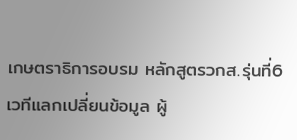เกษตราธิการอบรม หลักสูตรวกส.รุ่นที่6 เวทีแลกเปลี่ยนข้อมูล ผู้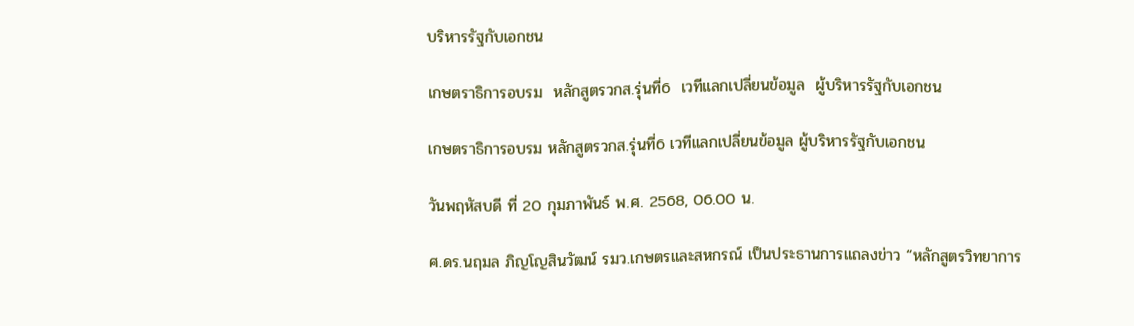บริหารรัฐกับเอกชน

เกษตราธิการอบรม  หลักสูตรวกส.รุ่นที่6  เวทีแลกเปลี่ยนข้อมูล  ผู้บริหารรัฐกับเอกชน

เกษตราธิการอบรม หลักสูตรวกส.รุ่นที่6 เวทีแลกเปลี่ยนข้อมูล ผู้บริหารรัฐกับเอกชน

วันพฤหัสบดี ที่ 20 กุมภาพันธ์ พ.ศ. 2568, 06.00 น.

ศ.ดร.นฤมล ภิญโญสินวัฒน์ รมว.เกษตรและสหกรณ์ เป็นประธานการแถลงข่าว “หลักสูตรวิทยาการ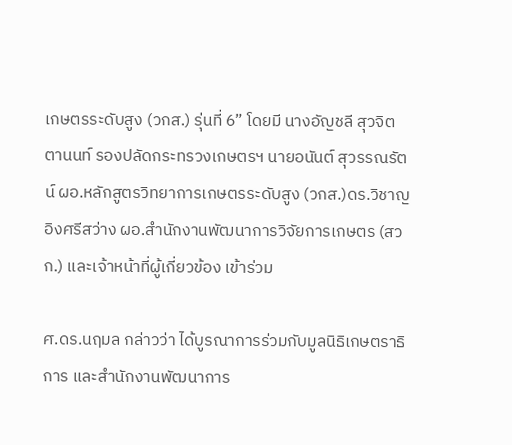เกษตรระดับสูง (วกส.) รุ่นที่ 6” โดยมี นางอัญชลี สุวจิตตานนท์ รองปลัดกระทรวงเกษตรฯ นายอนันต์ สุวรรณรัตน์ ผอ.หลักสูตรวิทยาการเกษตรระดับสูง (วกส.)ดร.วิชาญ อิงศรีสว่าง ผอ.สำนักงานพัฒนาการวิจัยการเกษตร (สวก.) และเจ้าหน้าที่ผู้เกี่ยวข้อง เข้าร่วม

ศ.ดร.นฤมล กล่าวว่า ได้บูรณาการร่วมกับมูลนิธิเกษตราธิการ และสำนักงานพัฒนาการ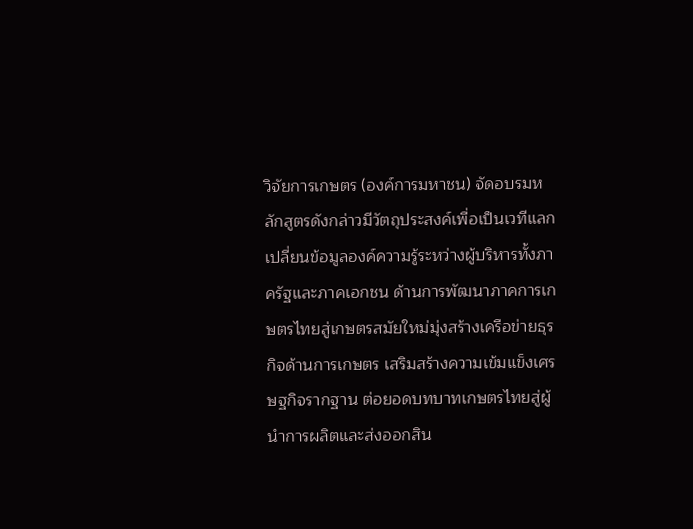วิจัยการเกษตร (องค์การมหาชน) จัดอบรมหลักสูตรดังกล่าวมีวัตถุประสงค์เพื่อเป็นเวทีแลกเปลี่ยนข้อมูลองค์ความรู้ระหว่างผู้บริหารทั้งภาครัฐและภาคเอกชน ด้านการพัฒนาภาคการเกษตรไทยสู่เกษตรสมัยใหม่มุ่งสร้างเครือข่ายธุรกิจด้านการเกษตร เสริมสร้างความเข้มแข็งเศรษฐกิจรากฐาน ต่อยอดบทบาทเกษตรไทยสู่ผู้นำการผลิตและส่งออกสิน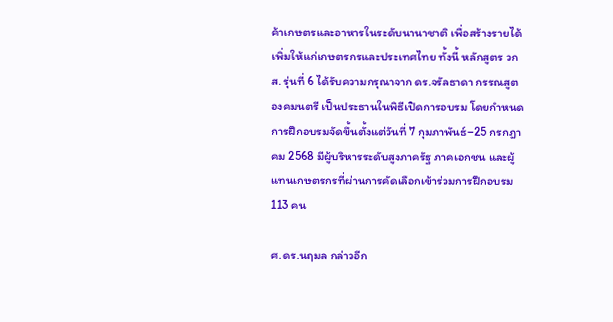ค้าเกษตรและอาหารในระดับนานาชาติ เพื่อสร้างรายได้เพิ่มให้แก่เกษตรกรและประเทศไทย ทั้งนี้ หลักสูตร วกส. รุ่นที่ 6 ได้รับความกรุณาจาก ดร.จรัลธาดา กรรณสูต องคมนตรี เป็นประธานในพิธีเปิดการอบรม โดยกำหนดการฝึกอบรมจัดขึ้นตั้งแต่วันที่ 7 กุมภาพันธ์–25 กรกฎาคม 2568 มีผู้บริหารระดับสูงภาครัฐ ภาคเอกชน และผู้แทนเกษตรกรที่ผ่านการคัดเลือกเข้าร่วมการฝึกอบรม 113 คน

ศ.ดร.นฤมล กล่าวอีก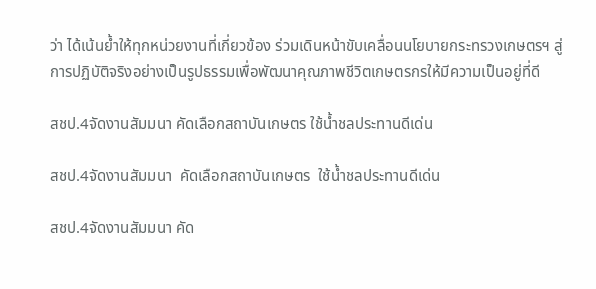ว่า ได้เน้นย้ำให้ทุกหน่วยงานที่เกี่ยวข้อง ร่วมเดินหน้าขับเคลื่อนนโยบายกระทรวงเกษตรฯ สู่การปฏิบัติจริงอย่างเป็นรูปธรรมเพื่อพัฒนาคุณภาพชีวิตเกษตรกรให้มีความเป็นอยู่ที่ดี

สชป.4จัดงานสัมมนา คัดเลือกสถาบันเกษตร ใช้น้ำชลประทานดีเด่น

สชป.4จัดงานสัมมนา  คัดเลือกสถาบันเกษตร  ใช้น้ำชลประทานดีเด่น

สชป.4จัดงานสัมมนา คัด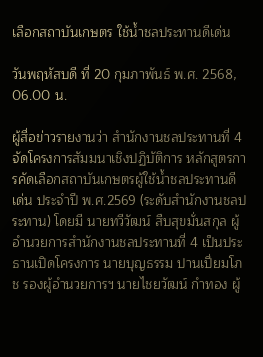เลือกสถาบันเกษตร ใช้น้ำชลประทานดีเด่น

วันพฤหัสบดี ที่ 20 กุมภาพันธ์ พ.ศ. 2568, 06.00 น.

ผู้สื่อข่าวรายงานว่า สำนักงานชลประทานที่ 4 จัดโครงการสัมมนาเชิงปฏิบัติการ หลักสูตรการคัดเลือกสถาบันเกษตรผู้ใช้น้ำชลประทานดีเด่น ประจำปี พ.ศ.2569 (ระดับสำนักงานชลประทาน) โดยมี นายทวีวัฒน์ สืบสุขมั่นสกุล ผู้อำนวยการสำนักงานชลประทานที่ 4 เป็นประธานเปิดโครงการ นายบุญธรรม ปานเปี่ยมโภช รองผู้อำนวยการฯ นายไชยวัฒน์ กำทอง ผู้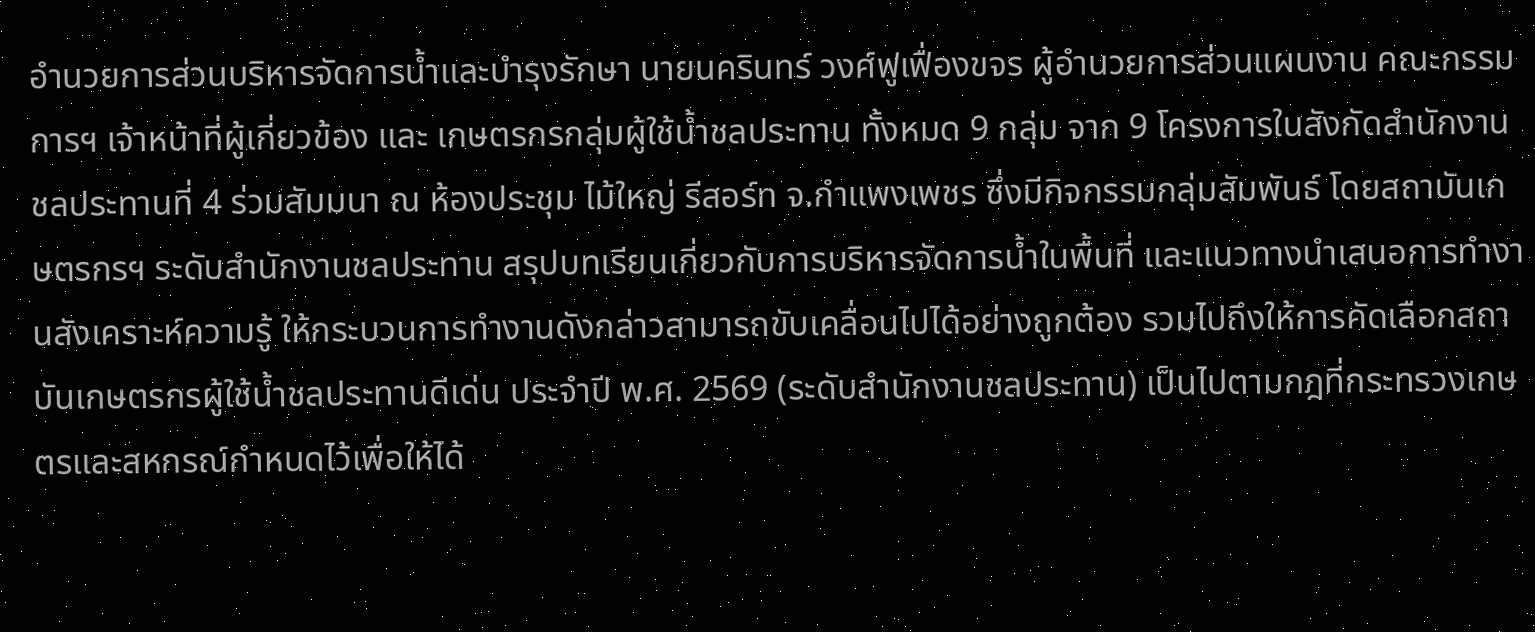อำนวยการส่วนบริหารจัดการน้ำและบำรุงรักษา นายนครินทร์ วงศ์ฟูเฟื่องขจร ผู้อำนวยการส่วนแผนงาน คณะกรรมการฯ เจ้าหน้าที่ผู้เกี่ยวข้อง และ เกษตรกรกลุ่มผู้ใช้น้ำชลประทาน ทั้งหมด 9 กลุ่ม จาก 9 โครงการในสังกัดสำนักงานชลประทานที่ 4 ร่วมสัมมนา ณ ห้องประชุม ไม้ใหญ่ รีสอร์ท จ.กำแพงเพชร ซึ่งมีกิจกรรมกลุ่มสัมพันธ์ โดยสถาบันเกษตรกรฯ ระดับสำนักงานชลประทาน สรุปบทเรียนเกี่ยวกับการบริหารจัดการน้ำในพื้นที่ และแนวทางนำเสนอการทำงานสังเคราะห์ความรู้ ให้กระบวนการทำงานดังกล่าวสามารถขับเคลื่อนไปได้อย่างถูกต้อง รวมไปถึงให้การคัดเลือกสถาบันเกษตรกรผู้ใช้น้ำชลประทานดีเด่น ประจำปี พ.ศ. 2569 (ระดับสำนักงานชลประทาน) เป็นไปตามกฎที่กระทรวงเกษตรและสหกรณ์กำหนดไว้เพื่อให้ได้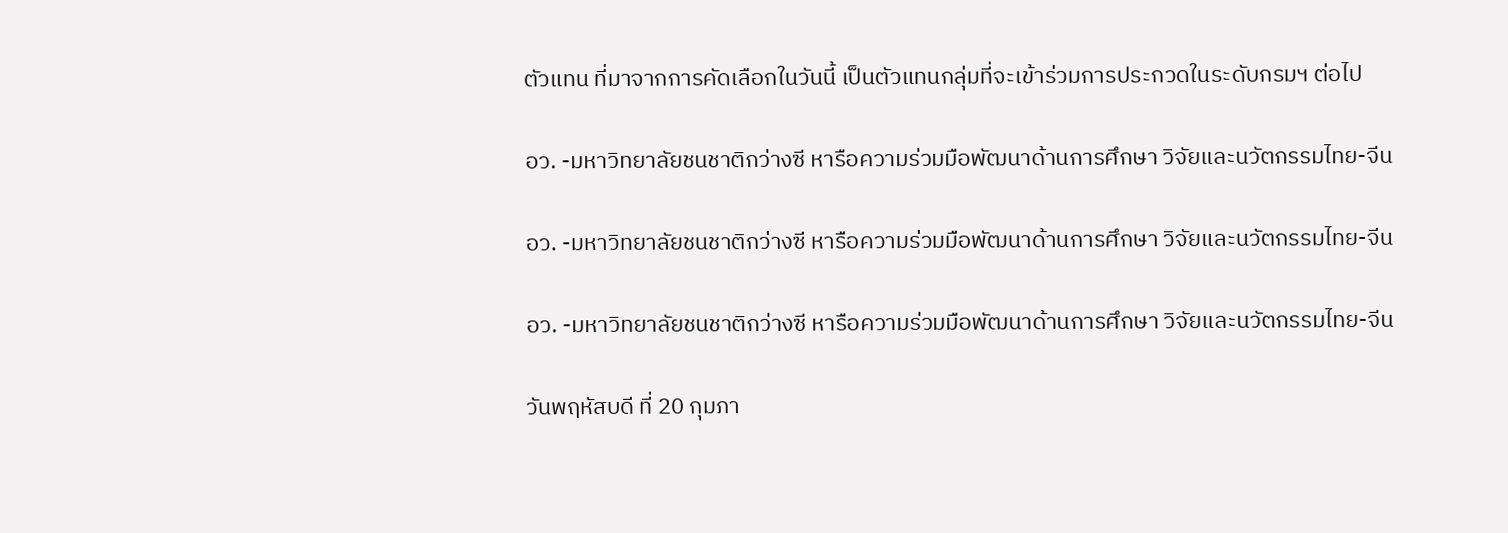ตัวแทน ที่มาจากการคัดเลือกในวันนี้ เป็นตัวแทนกลุ่มที่จะเข้าร่วมการประกวดในระดับกรมฯ ต่อไป

อว. -มหาวิทยาลัยชนชาติกว่างซี หารือความร่วมมือพัฒนาด้านการศึกษา วิจัยและนวัตกรรมไทย-จีน

อว. -มหาวิทยาลัยชนชาติกว่างซี หารือความร่วมมือพัฒนาด้านการศึกษา วิจัยและนวัตกรรมไทย-จีน

อว. -มหาวิทยาลัยชนชาติกว่างซี หารือความร่วมมือพัฒนาด้านการศึกษา วิจัยและนวัตกรรมไทย-จีน

วันพฤหัสบดี ที่ 20 กุมภา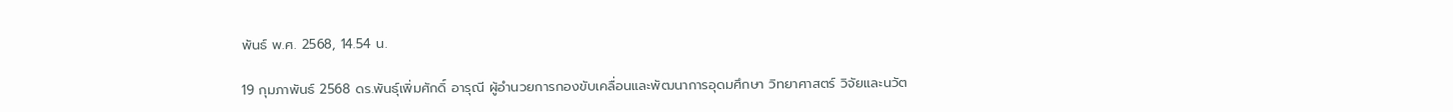พันธ์ พ.ศ. 2568, 14.54 น.

19 กุมภาพันธ์ 2568 ดร.พันธุ์เพิ่มศักดิ์ อารุณี ผู้อำนวยการกองขับเคลื่อนและพัฒนาการอุดมศึกษา วิทยาศาสตร์ วิจัยและนวัต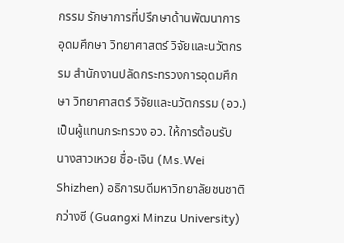กรรม รักษาการที่ปรึกษาด้านพัฒนาการอุดมศึกษา วิทยาศาสตร์ วิจัยและนวัตกรรม สำนักงานปลัดกระทรวงการอุดมศึกษา วิทยาศาสตร์ วิจัยและนวัตกรรม (อว.) เป็นผู้แทนกระทรวง อว. ให้การต้อนรับ นางสาวเหวย ชื่อ-เจิน (Ms.Wei Shizhen) อธิการบดีมหาวิทยาลัยชนชาติกว่างซี (Guangxi Minzu University)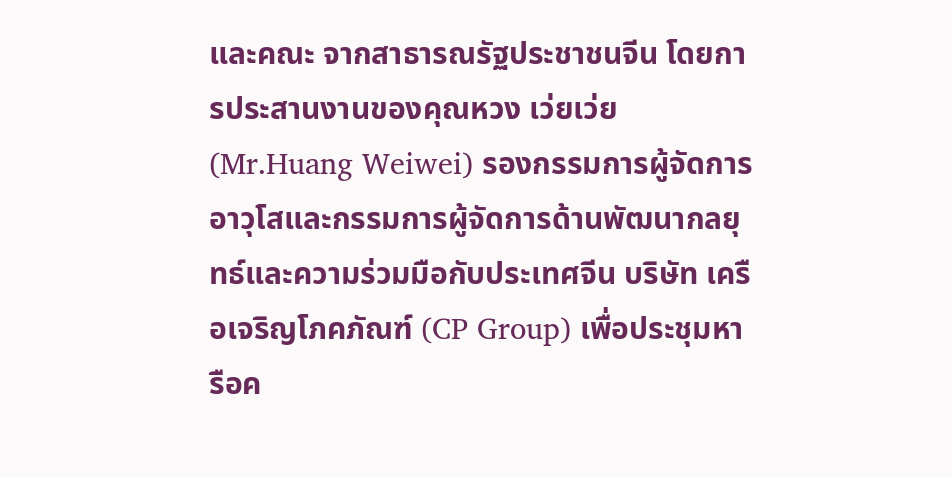และคณะ จากสาธารณรัฐประชาชนจีน โดยการประสานงานของคุณหวง เว่ยเว่ย (Mr.Huang Weiwei) รองกรรมการผู้จัดการอาวุโสและกรรมการผู้จัดการด้านพัฒนากลยุทธ์และความร่วมมือกับประเทศจีน บริษัท เครือเจริญโภคภัณฑ์ (CP Group) เพื่อประชุมหารือค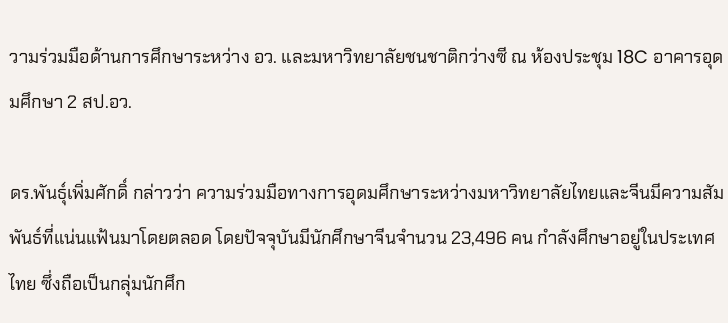วามร่วมมือด้านการศึกษาระหว่าง อว. และมหาวิทยาลัยชนชาติกว่างซี ณ ห้องประชุม 18C อาคารอุดมศึกษา 2 สป.อว.

ดร.พันธุ์เพิ่มศักดิ์ กล่าวว่า ความร่วมมือทางการอุดมศึกษาระหว่างมหาวิทยาลัยไทยและจีนมีความสัมพันธ์ที่แน่นแฟ้นมาโดยตลอด โดยปัจจุบันมีนักศึกษาจีนจำนวน 23,496 คน กำลังศึกษาอยู่ในประเทศไทย ซึ่งถือเป็นกลุ่มนักศึก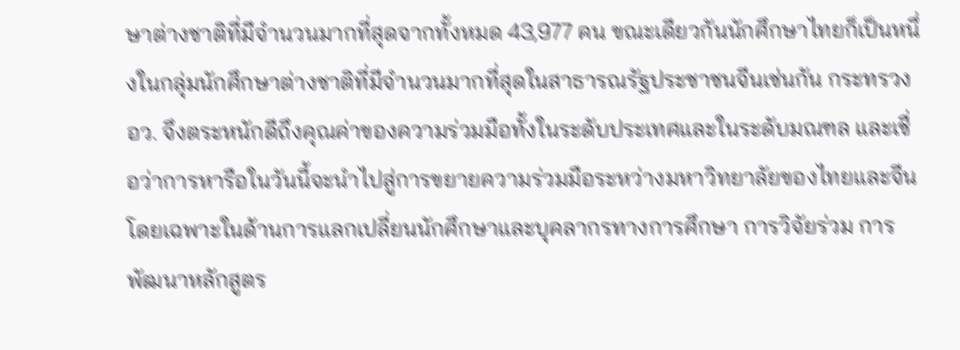ษาต่างชาติที่มีจำนวนมากที่สุดจากทั้งหมด 43,977 คน ขณะเดียวกันนักศึกษาไทยก็เป็นหนึ่งในกลุ่มนักศึกษาต่างชาติที่มีจำนวนมากที่สุดในสาธารณรัฐประชาชนจีนเช่นกัน กระทรวง อว. จึงตระหนักดีถึงคุณค่าของความร่วมมือทั้งในระดับประเทศและในระดับมณฑล และเชื่อว่าการหารือในวันนี้จะนำไปสู่การขยายความร่วมมือระหว่างมหาวิทยาลัยของไทยและจีน โดยเฉพาะในด้านการแลกเปลี่ยนนักศึกษาและบุคลากรทางการศึกษา การวิจัยร่วม การพัฒนาหลักสูตร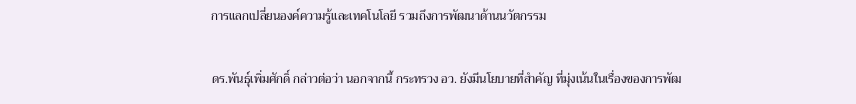การแลกเปลี่ยนองค์ความรู้และเทคโนโลยี รวมถึงการพัฒนาด้านนวัตกรรม

ดร.พันธุ์เพิ่มศักดิ์ กล่าวต่อว่า นอกจากนี้ กระทรวง อว. ยังมีนโยบายที่สำคัญ ที่มุ่งเน้นในเรื่องของการพัฒ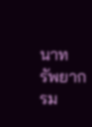นาทรัพยากรม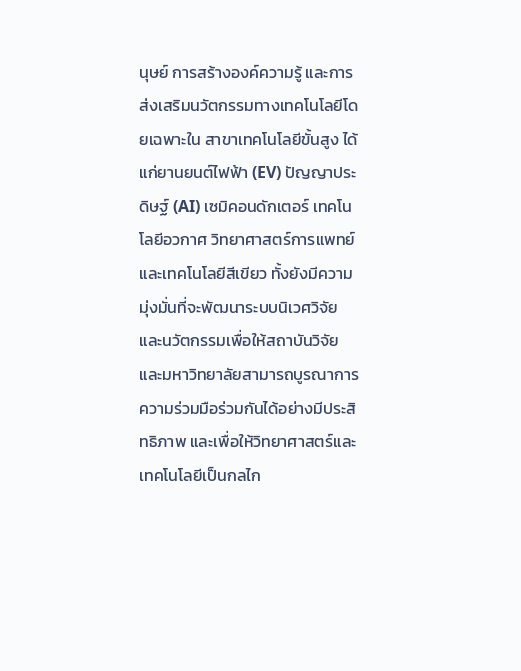นุษย์ การสร้างองค์ความรู้ และการส่งเสริมนวัตกรรมทางเทคโนโลยีโดยเฉพาะใน สาขาเทคโนโลยีขั้นสูง ได้แก่ยานยนต์ไฟฟ้า (EV) ปัญญาประดิษฐ์ (AI) เซมิคอนดักเตอร์ เทคโนโลยีอวกาศ วิทยาศาสตร์การแพทย์ และเทคโนโลยีสีเขียว ทั้งยังมีความมุ่งมั่นที่จะพัฒนาระบบนิเวศวิจัยและนวัตกรรมเพื่อให้สถาบันวิจัยและมหาวิทยาลัยสามารถบูรณาการความร่วมมือร่วมกันได้อย่างมีประสิทธิภาพ และเพื่อให้วิทยาศาสตร์และเทคโนโลยีเป็นกลไก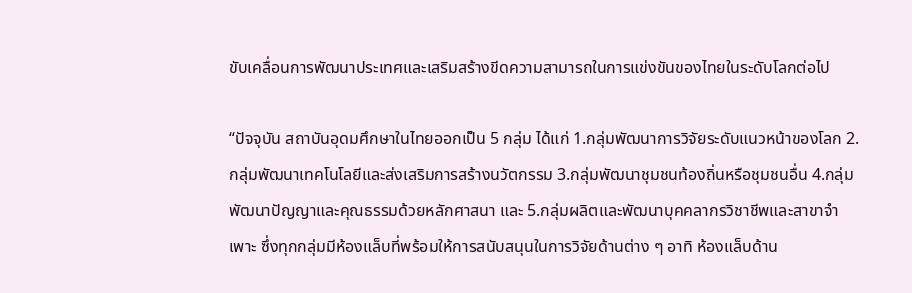ขับเคลื่อนการพัฒนาประเทศและเสริมสร้างขีดความสามารถในการแข่งขันของไทยในระดับโลกต่อไป

“ปัจจุบัน สถาบันอุดมศึกษาในไทยออกเป็น 5 กลุ่ม ได้แก่ 1.กลุ่มพัฒนาการวิจัยระดับแนวหน้าของโลก 2.กลุ่มพัฒนาเทคโนโลยีและส่งเสริมการสร้างนวัตกรรม 3.กลุ่มพัฒนาชุมชนท้องถิ่นหรือชุมชนอื่น 4.กลุ่มพัฒนาปัญญาและคุณธรรมด้วยหลักศาสนา และ 5.กลุ่มผลิตและพัฒนาบุคคลากรวิชาชีพและสาขาจำเพาะ ซึ่งทุกกลุ่มมีห้องแล็บที่พร้อมให้การสนับสนุนในการวิจัยด้านต่าง ๆ อาทิ ห้องแล็บด้าน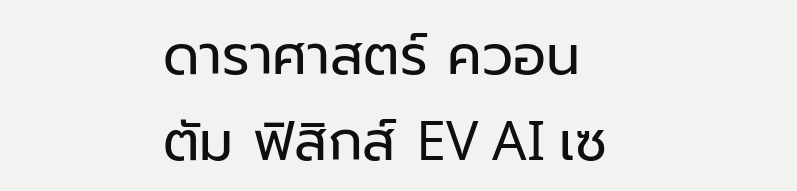ดาราศาสตร์ ควอนตัม ฟิสิกส์ EV AI เซ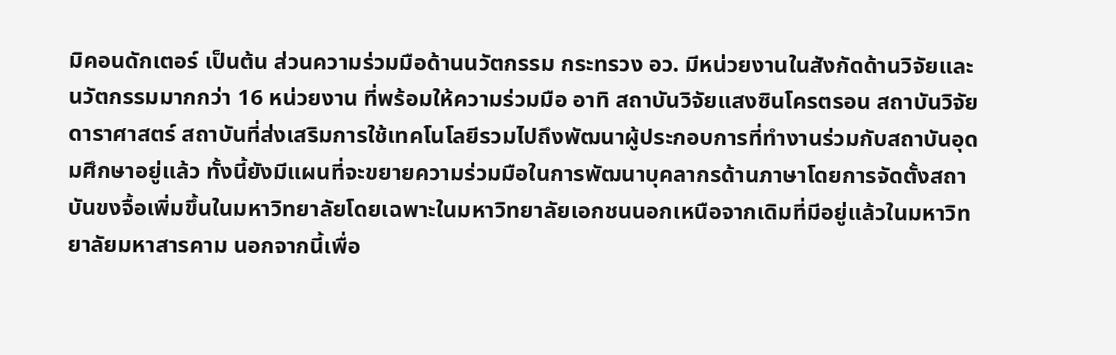มิคอนดักเตอร์ เป็นต้น ส่วนความร่วมมือด้านนวัตกรรม กระทรวง อว. มีหน่วยงานในสังกัดด้านวิจัยและนวัตกรรมมากกว่า 16 หน่วยงาน ที่พร้อมให้ความร่วมมือ อาทิ สถาบันวิจัยแสงซินโครตรอน สถาบันวิจัยดาราศาสตร์ สถาบันที่ส่งเสริมการใช้เทคโนโลยีรวมไปถึงพัฒนาผู้ประกอบการที่ทำงานร่วมกับสถาบันอุดมศึกษาอยู่แล้ว ทั้งนี้ยังมีแผนที่จะขยายความร่วมมือในการพัฒนาบุคลากรด้านภาษาโดยการจัดตั้งสถาบันขงจื้อเพิ่มขึ้นในมหาวิทยาลัยโดยเฉพาะในมหาวิทยาลัยเอกชนนอกเหนือจากเดิมที่มีอยู่แล้วในมหาวิทยาลัยมหาสารคาม นอกจากนี้เพื่อ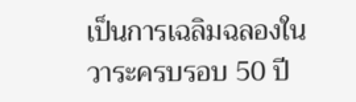เป็นการเฉลิมฉลองในวาระครบรอบ 50 ปี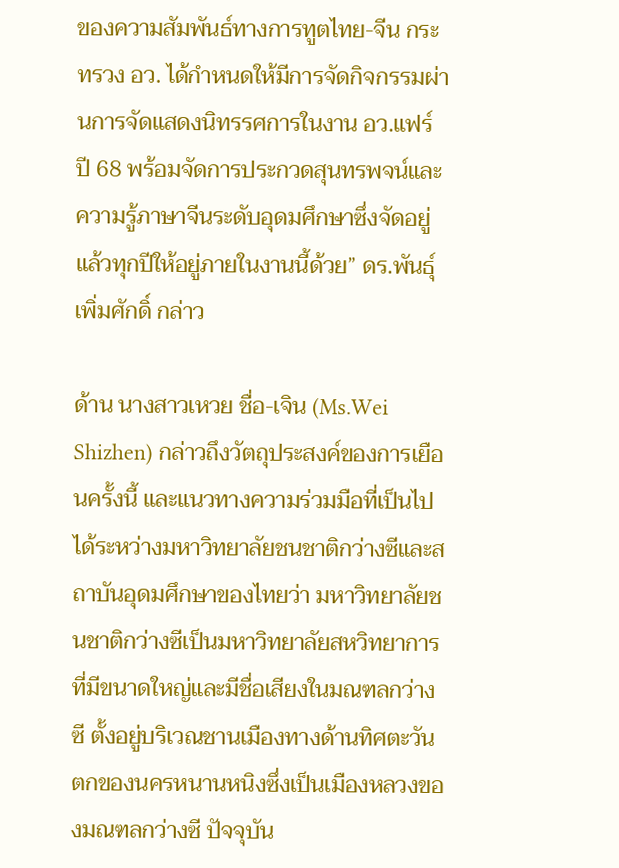ของความสัมพันธ์ทางการทูตไทย-จีน กระทรวง อว. ได้กำหนดให้มีการจัดกิจกรรมผ่านการจัดแสดงนิทรรศการในงาน อว.แฟร์ ปี 68 พร้อมจัดการประกวดสุนทรพจน์และความรู้ภาษาจีนระดับอุดมศึกษาซึ่งจัดอยู่แล้วทุกปีให้อยู่ภายในงานนี้ด้วย” ดร.พันธุ์เพิ่มศักดิ์ กล่าว

ด้าน นางสาวเหวย ชื่อ-เจิน (Ms.Wei Shizhen) กล่าวถึงวัตถุประสงค์ของการเยือนครั้งนี้ และแนวทางความร่วมมือที่เป็นไปได้ระหว่างมหาวิทยาลัยชนชาติกว่างซีและสถาบันอุดมศึกษาของไทยว่า มหาวิทยาลัยชนชาติกว่างซีเป็นมหาวิทยาลัยสหวิทยาการที่มีขนาดใหญ่และมีชื่อเสียงในมณฑลกว่างซี ตั้งอยู่บริเวณชานเมืองทางด้านทิศตะวันตกของนครหนานหนิงซึ่งเป็นเมืองหลวงของมณฑลกว่างซี ปัจจุบัน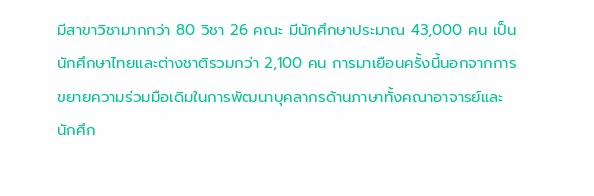มีสาขาวิชามากกว่า 80 วิชา 26 คณะ มีนักศึกษาประมาณ 43,000 คน เป็นนักศึกษาไทยและต่างชาติรวมกว่า 2,100 คน การมาเยือนครั้งนี้นอกจากการขยายความร่วมมือเดิมในการพัฒนาบุคลากรด้านภาษาทั้งคณาอาจารย์และนักศึก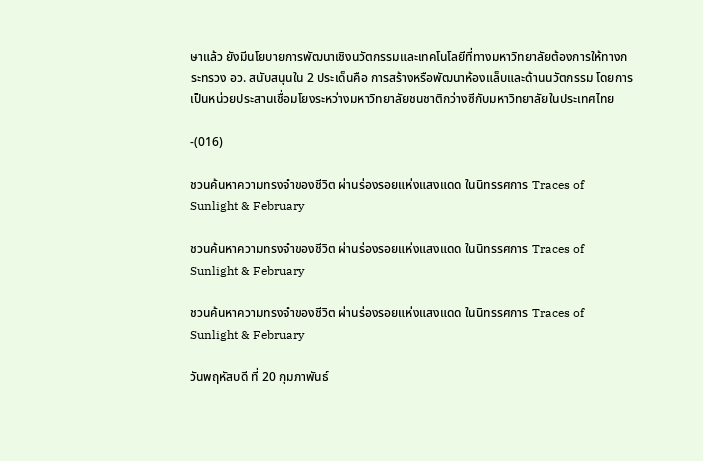ษาแล้ว ยังมีนโยบายการพัฒนาเชิงนวัตกรรมและเทคโนโลยีที่ทางมหาวิทยาลัยต้องการให้ทางกระทรวง อว. สนับสนุนใน 2 ประเด็นคือ การสร้างหรือพัฒนาห้องแล็บและด้านนวัตกรรม โดยการเป็นหน่วยประสานเชื่อมโยงระหว่างมหาวิทยาลัยชนชาติกว่างซีกับมหาวิทยาลัยในประเทศไทย

-(016)

ชวนค้นหาความทรงจำของชีวิต ผ่านร่องรอยแห่งแสงแดด ในนิทรรศการ Traces of Sunlight & February

ชวนค้นหาความทรงจำของชีวิต ผ่านร่องรอยแห่งแสงแดด ในนิทรรศการ Traces of Sunlight & February

ชวนค้นหาความทรงจำของชีวิต ผ่านร่องรอยแห่งแสงแดด ในนิทรรศการ Traces of Sunlight & February

วันพฤหัสบดี ที่ 20 กุมภาพันธ์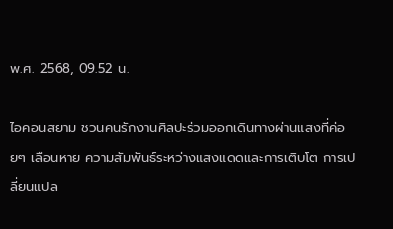พ.ศ. 2568, 09.52 น.

ไอคอนสยาม ชวนคนรักงานศิลปะร่วมออกเดินทางผ่านแสงที่ค่อยๆ เลือนหาย ความสัมพันธ์ระหว่างแสงแดดและการเติบโต การเปลี่ยนแปล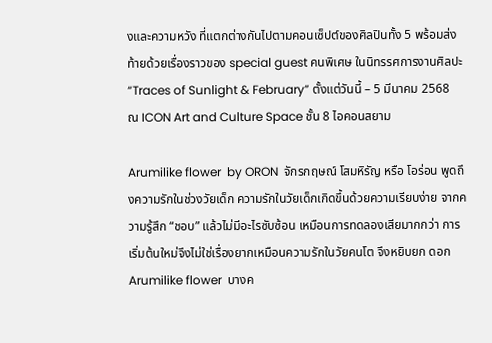งและความหวัง ที่แตกต่างกันไปตามคอนเซ็ปต์ของศิลปินทั้ง 5 พร้อมส่งท้ายด้วยเรื่องราวของ special guest คนพิเศษ ในนิทรรศการงานศิลปะ “Traces of Sunlight & February” ตั้งแต่วันนี้ – 5 มีนาคม 2568  ณ ICON Art and Culture Space ชั้น 8 ไอคอนสยาม

Arumilike flower  by ORON  จักรกฤษณ์ โสมหิรัญ หรือ โอร่อน พูดถึงความรักในช่วงวัยเด็ก ความรักในวัยเด็กเกิดขึ้นด้วยความเรียบง่าย จากความรู้สึก “ชอบ” แล้วไม่มีอะไรซับซ้อน เหมือนการทดลองเสียมากกว่า การเริ่มต้นใหม่จึงไม่ใช่เรื่องยากเหมือนความรักในวัยคนโต จึงหยิบยก ดอก Arumilike flower  บางค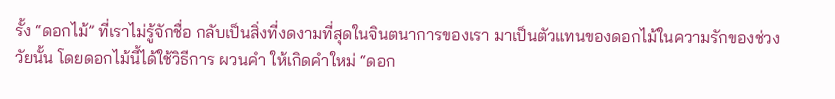รั้ง “ดอกไม้” ที่เราไม่รู้จักชื่อ กลับเป็นสิ่งที่งดงามที่สุดในจินตนาการของเรา มาเป็นตัวแทนของดอกไม้ในความรักของช่วงวัยนั้น โดยดอกไม้นี้ได้ใช้วิธีการ ผวนคำ ให้เกิดคำใหม่ “ดอก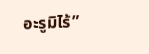อะรูมิไร้”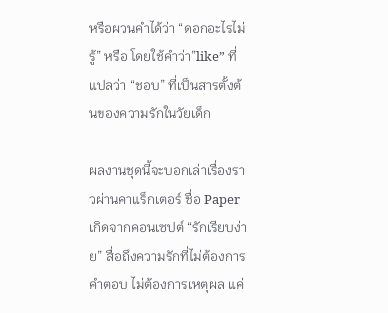หรือผวนคำได้ว่า “ดอกอะไรไม่รู้” หรือ โดยใช้คำว่า”like” ที่แปลว่า “ชอบ” ที่เป็นสารตั้งต้นของความรักในวัยเด็ก

ผลงานชุดนี้จะบอกเล่าเรื่องราวผ่านคาแร็กเตอร์ ชื่อ Paper  เกิดจากคอนเซปต์ “รักเรียบง่าย” สื่อถึงความรักที่ไม่ต้องการคำตอบ ไม่ต้องการเหตุผล แค่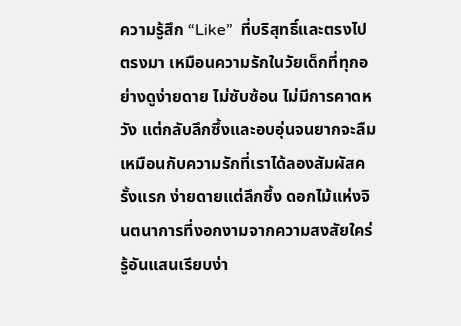ความรู้สึก “Like”  ที่บริสุทธิ์และตรงไปตรงมา เหมือนความรักในวัยเด็กที่ทุกอย่างดูง่ายดาย ไม่ซับซ้อน ไม่มีการคาดหวัง แต่กลับลึกซึ้งและอบอุ่นจนยากจะลืม เหมือนกับความรักที่เราได้ลองสัมผัสครั้งแรก ง่ายดายแต่ลึกซึ้ง ดอกไม้แห่งจินตนาการที่งอกงามจากความสงสัยใคร่รู้อันแสนเรียบง่า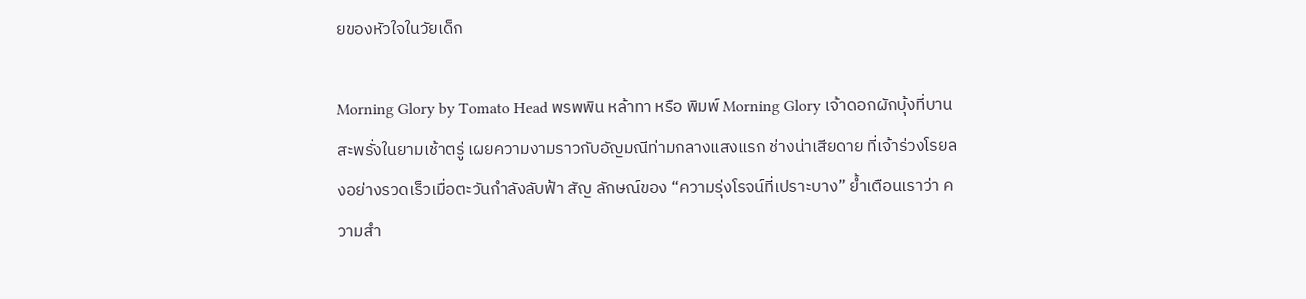ยของหัวใจในวัยเด็ก

Morning Glory by Tomato Head พรพพิน หล้าทา หรือ พิมพ์ Morning Glory เจ้าดอกผักบุ้งที่บานสะพรั่งในยามเช้าตรู่ เผยความงามราวกับอัญมณีท่ามกลางแสงแรก ช่างน่าเสียดาย ที่เจ้าร่วงโรยลงอย่างรวดเร็วเมื่อตะวันกำลังลับฟ้า สัญ ลักษณ์ของ “ความรุ่งโรจน์ที่เปราะบาง” ย้ำเตือนเราว่า ความสำ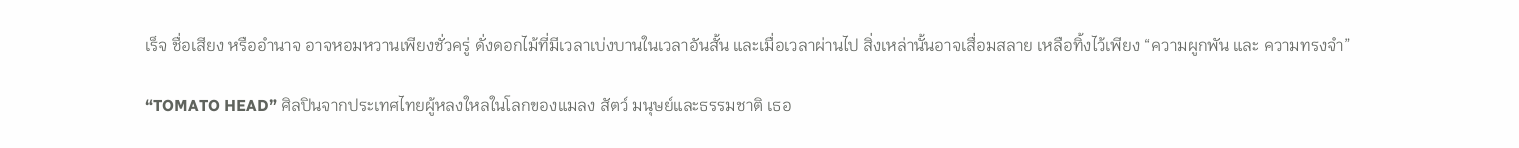เร็จ ชื่อเสียง หรืออำนาจ อาจหอมหวานเพียงชั่วครู่ ดั่งดอกไม้ที่มีเวลาเบ่งบานในเวลาอันสั้น และเมื่อเวลาผ่านไป สิ่งเหล่านั้นอาจเสื่อมสลาย เหลือทิ้งไว้เพียง “ความผูกพัน และ ความทรงจำ”

“TOMATO HEAD” ศิลปินจากประเทศไทยผู้หลงใหลในโลกของแมลง สัตว์ มนุษย์และธรรมชาติ เธอ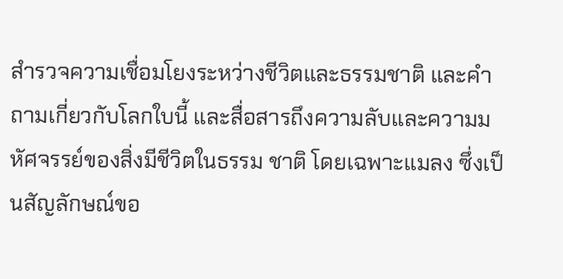สำรวจความเชื่อมโยงระหว่างชีวิตและธรรมชาติ และคำถามเกี่ยวกับโลกใบนี้ และสื่อสารถึงความลับและความมหัศจรรย์ของสิ่งมีชีวิตในธรรม ชาติ โดยเฉพาะแมลง ซึ่งเป็นสัญลักษณ์ขอ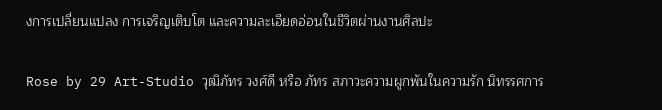งการเปลี่ยนแปลง การเจริญเติบโต และความละเอียดอ่อนในชีวิตผ่านงานศิลปะ

Rose by 29 Art-Studio วุฒิภัทร วงศ์ดี หรือ ภัทร สภาวะความผูกพันในความรัก นิทรรศการ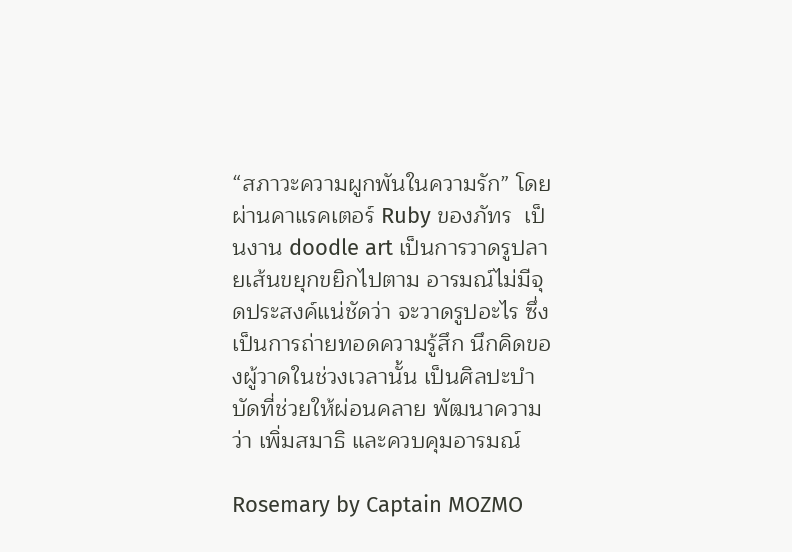“สภาวะความผูกพันในความรัก” โดยผ่านคาแรคเตอร์ Ruby ของภัทร  เป็นงาน doodle art เป็นการวาดรูปลายเส้นขยุกขยิกไปตาม อารมณ์ไม่มีจุดประสงค์แน่ชัดว่า จะวาดรูปอะไร ซึ่งเป็นการถ่ายทอดความรู้สึก นึกคิดของผู้วาดในช่วงเวลานั้น เป็นศิลปะบำบัดที่ช่วยให้ผ่อนคลาย พัฒนาความ ว่า เพิ่มสมาธิ และควบคุมอารมณ์

Rosemary by Captain MOZMO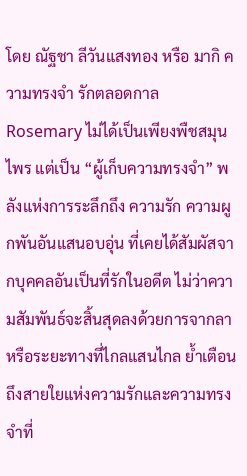โดย ณัฐชา ลีวันแสงทอง หรือ มากิ ความทรงจำ รักตลอดกาล Rosemary ไม่ได้เป็นเพียงพืชสมุนไพร แต่เป็น “ผู้เก็บความทรงจำ” พลังแห่งการระลึกถึง ความรัก ความผูกพันอันแสนอบอุ่น ที่เคยได้สัมผัสจากบุคคลอันเป็นที่รักในอดีต ไม่ว่าความสัมพันธ์จะสิ้นสุดลงด้วยการจากลาหรือระยะทางที่ไกลแสนไกล ย้ำเตือนถึงสายใยแห่งความรักและความทรงจำที่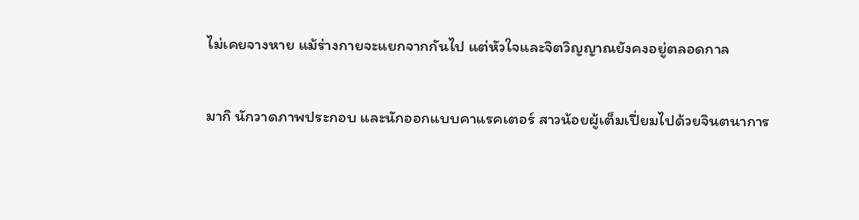ไม่เคยจางหาย แม้ร่างกายจะแยกจากกันไป แต่หัวใจและจิตวิญญาณยังคงอยู่ตลอดกาล

มากิ นักวาดภาพประกอบ และนักออกแบบคาแรคเตอร์ สาวน้อยผู้เต็มเปี่ยมไปด้วยจินตนาการ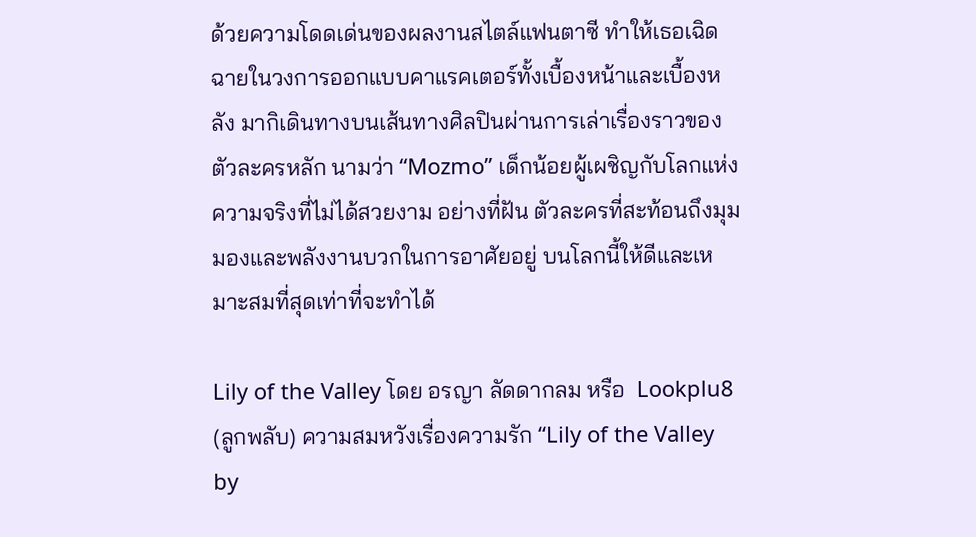ด้วยความโดดเด่นของผลงานสไตล์แฟนตาซี ทําให้เธอเฉิดฉายในวงการออกแบบคาแรคเตอร์ทั้งเบื้องหน้าและเบื้องหลัง มากิเดินทางบนเส้นทางศิลปินผ่านการเล่าเรื่องราวของตัวละครหลัก นามว่า “Mozmo” เด็กน้อยผู้เผชิญกับโลกแห่งความจริงที่ไม่ได้สวยงาม อย่างที่ฝัน ตัวละครที่สะท้อนถึงมุมมองและพลังงานบวกในการอาศัยอยู่ บนโลกนี้ให้ดีและเหมาะสมที่สุดเท่าที่จะทำได้

Lily of the Valley โดย อรญา ลัดดากลม หรือ  Lookplu8 (ลูกพลับ) ความสมหวังเรื่องความรัก “Lily of the Valley by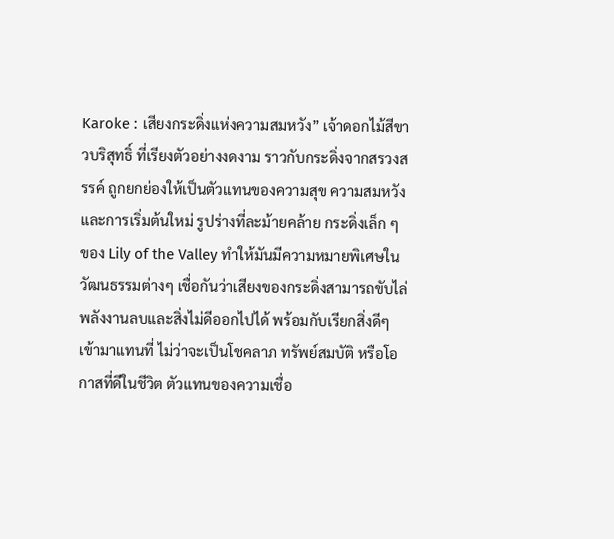Karoke : เสียงกระดิ่งแห่งความสมหวัง” เจ้าดอกไม้สีขาวบริสุทธิ์ ที่เรียงตัวอย่างงดงาม ราวกับกระดิ่งจากสรวงสรรค์ ถูกยกย่องให้เป็นตัวแทนของความสุข ความสมหวัง และการเริ่มต้นใหม่ รูปร่างที่ละม้ายคล้าย กระดิ่งเล็ก ๆ ของ Lily of the Valley ทำให้มันมีความหมายพิเศษในวัฒนธรรมต่างๆ เชื่อกันว่าเสียงของกระดิ่งสามารถขับไล่พลังงานลบและสิ่งไม่ดีออกไปได้ พร้อมกับเรียกสิ่งดีๆเข้ามาแทนที่ ไม่ว่าจะเป็นโชคลาภ ทรัพย์สมบัติ หรือโอกาสที่ดีในชีวิต ตัวแทนของความเชื่อ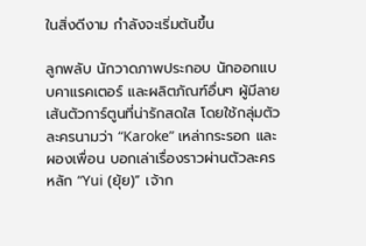ในสิ่งดีงาม กำลังจะเริ่มต้นขึ้น

ลูกพลับ นักวาดภาพประกอบ นักออกแบบคาแรคเตอร์ และผลิตภัณฑ์อื่นๆ ผู้มีลายเส้นตัวการ์ตูนที่น่ารักสดใส โดยใช้กลุ่มตัวละครนามว่า “Karoke” เหล่ากระรอก และ ผองเพื่อน บอกเล่าเรื่องราวผ่านตัวละครหลัก “Yui (ยุ้ย)” เจ้าก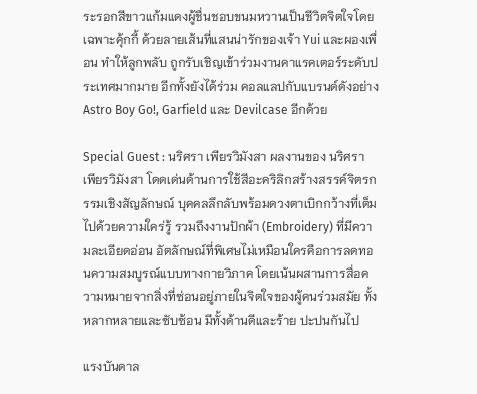ระรอกสีขาวแก้มแดงผู้ชื่นชอบขนมหวานเป็นชีวิตจิตใจโดย เฉพาะคุ้กกี้ ด้วยลายเส้นที่แสนน่ารักของเจ้า Yui และผองเพื่อน ทําให้ลูกพลับ ถูกรับเชิญเข้าร่วมงานคาแรคเตอร์ระดับประเทศมากมาย อีกทั้งยังได้ร่วม คอลแลปกับแบรนด์ดังอย่าง Astro Boy Go!, Garfield และ Devilcase อีกด้วย

Special Guest : นริศรา เพียรวิมังสา ผลงานของ นริศรา เพียรวิมังสา โดดเด่นด้านการใช้สีอะคริลิกสร้างสรรค์จิตรกรรมเชิงสัญลักษณ์ บุคคลลึกลับพร้อมดวงตาเบิกกว้างที่เต็มไปด้วยความใคร่รู้ รวมถึงงานปักผ้า (Embroidery) ที่มีความละเอียดอ่อน อัตลักษณ์ที่พิเศษไม่เหมือนใครคือการลดทอนความสมบูรณ์แบบทางกายวิภาค โดยเน้นผสานการสื่อความหมายจากสิ่งที่ซ่อนอยู่ภายในจิตใจของผู้คนร่วมสมัย ทั้งหลากหลายและซับซ้อน มีทั้งด้านดีและร้าย ปะปนกันไป

แรงบันดาล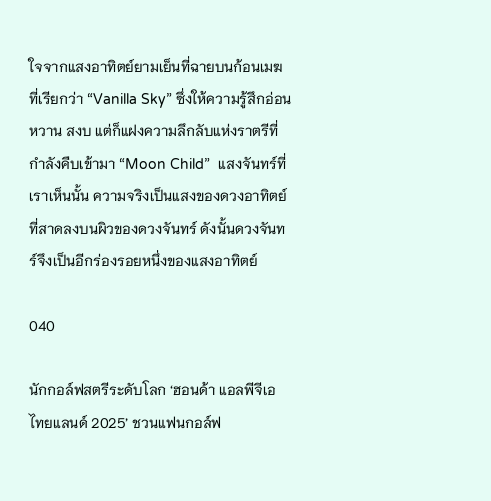ใจจากแสงอาทิตย์ยามเย็นที่ฉายบนก้อนเมฆ ที่เรียกว่า “Vanilla Sky” ซึ่งให้ความรู้สึกอ่อนหวาน สงบ แต่ก็แฝงความลึกลับแห่งราตรีที่กำลังคืบเข้ามา “Moon Child”  แสงจันทร์ที่เราเห็นนั้น ความจริงเป็นแสงของดวงอาทิตย์ที่สาดลงบนผิวของดวงจันทร์ ดังนั้นดวงจันทร์จึงเป็นอีกร่องรอยหนึ่งของแสงอาทิตย์

040

นักกอล์ฟสตรีระดับโลก ‘ฮอนด้า แอลพีจีเอ ไทยแลนด์ 2025’ ชวนแฟนกอล์ฟ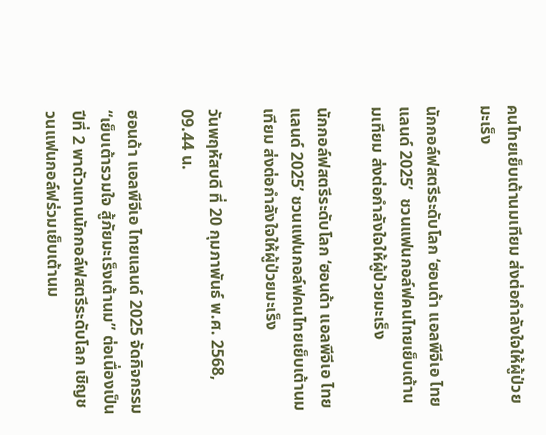คนไทยเย็บเต้านมเทียม ส่งต่อกำลังใจให้ผู้ป่วยมะเร็ง

นักกอล์ฟสตรีระดับโลก ‘ฮอนด้า แอลพีจีเอ ไทยแลนด์ 2025’  ชวนแฟนกอล์ฟคนไทยเย็บเต้านมเทียม ส่งต่อกำลังใจให้ผู้ป่วยมะเร็ง

นักกอล์ฟสตรีระดับโลก ‘ฮอนด้า แอลพีจีเอ ไทยแลนด์ 2025’ ชวนแฟนกอล์ฟคนไทยเย็บเต้านมเทียม ส่งต่อกำลังใจให้ผู้ป่วยมะเร็ง

วันพฤหัสบดี ที่ 20 กุมภาพันธ์ พ.ศ. 2568, 09.44 น.

ฮอนด้า แอลพีจีเอ ไทยแลนด์ 2025 จัดกิจกรรม “เย็บเต้ารวมใจ สู้ภัยมะเร็งเต้านม” ต่อเนื่องเป็นปีที่ 2 พาตัวแทนนักกอล์ฟสตรีระดับโลก เชิญชวนแฟนกอล์ฟร่วมเย็บเต้านม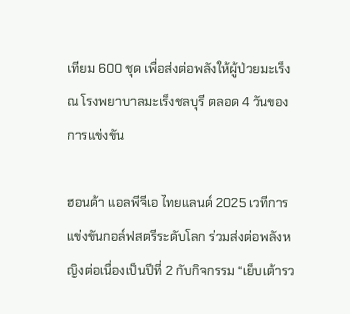เทียม 600 ชุด เพื่อส่งต่อพลังให้ผู้ป่วยมะเร็ง ณ โรงพยาบาลมะเร็งชลบุรี ตลอด 4 วันของการแข่งขัน

ฮอนด้า แอลพีจีเอ ไทยแลนด์ 2025 เวทีการแข่งขันกอล์ฟสตรีระดับโลก ร่วมส่งต่อพลังหญิงต่อเนื่องเป็นปีที่ 2 กับกิจกรรม “เย็บเต้ารว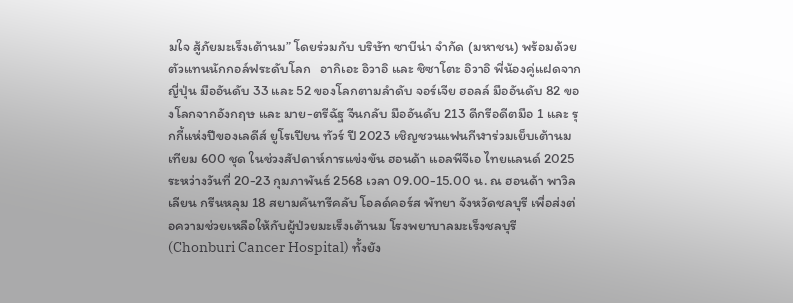มใจ สู้ภัยมะเร็งเต้านม” โดยร่วมกับ บริษัท ซาบีน่า จำกัด (มหาชน) พร้อมด้วยตัวแทนนักกอล์ฟระดับโลก   อากิเอะ อิวาอิ และ ชิซาโตะ อิวาอิ พี่น้องคู่แฝดจากญี่ปุ่น มืออันดับ 33 และ 52 ของโลกตามลำดับ จอร์เจีย ฮอลล์ มืออันดับ 82 ของโลกจากอังกฤษ และ มาย-ตรีฉัฐ จีนกลับ มืออันดับ 213 ดีกรีอดีตมือ 1 และ รุกกี้แห่งปีของเลดีส์ ยูโรเปียน ทัวร์ ปี 2023 เชิญชวนแฟนกีฬาร่วมเย็บเต้านมเทียม 600 ชุด ในช่วงสัปดาห์การแข่งขัน ฮอนด้า แอลพีจีเอ ไทยแลนด์ 2025 ระหว่างวันที่ 20-23 กุมภาพันธ์ 2568 เวลา 09.00-15.00 น. ณ ฮอนด้า พาวิลเลียน กรีนหลุม 18 สยามคันทรีคลับ โอลด์คอร์ส พัทยา จังหวัดชลบุรี เพื่อส่งต่อความช่วยเหลือให้กับผู้ป่วยมะเร็งเต้านม โรงพยาบาลมะเร็งชลบุรี (Chonburi Cancer Hospital) ทั้งยัง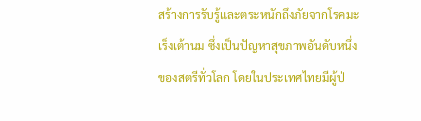สร้างการรับรู้และตระหนักถึงภัยจากโรคมะเร็งเต้านม ซึ่งเป็นปัญหาสุขภาพอันดับหนึ่งของสตรีทั่วโลก โดยในประเทศไทยมีผู้ป่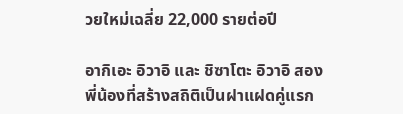วยใหม่เฉลี่ย 22,000 รายต่อปี

อากิเอะ อิวาอิ และ ชิซาโตะ อิวาอิ สองพี่น้องที่สร้างสถิติเป็นฝาแฝดคู่แรก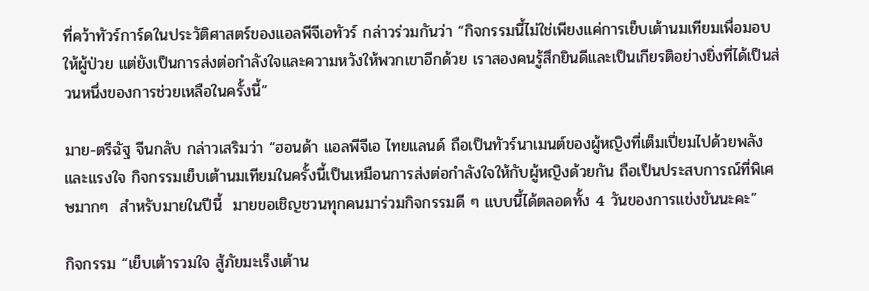ที่คว้าทัวร์การ์ดในประวัติศาสตร์ของแอลพีจีเอทัวร์ กล่าวร่วมกันว่า “กิจกรรมนี้ไม่ใช่เพียงแค่การเย็บเต้านมเทียมเพื่อมอบให้ผู้ป่วย แต่ยังเป็นการส่งต่อกำลังใจและความหวังให้พวกเขาอีกด้วย เราสองคนรู้สึกยินดีและเป็นเกียรติอย่างยิ่งที่ได้เป็นส่วนหนึ่งของการช่วยเหลือในครั้งนี้”

มาย-ตรีฉัฐ จีนกลับ กล่าวเสริมว่า “ฮอนด้า แอลพีจีเอ ไทยแลนด์ ถือเป็นทัวร์นาเมนต์ของผู้หญิงที่เต็มเปี่ยมไปด้วยพลังและแรงใจ กิจกรรมเย็บเต้านมเทียมในครั้งนี้เป็นเหมือนการส่งต่อกำลังใจให้กับผู้หญิงด้วยกัน ถือเป็นประสบการณ์ที่พิเศษมากๆ  สำหรับมายในปีนี้  มายขอเชิญชวนทุกคนมาร่วมกิจกรรมดี ๆ แบบนี้ได้ตลอดทั้ง 4 วันของการแข่งขันนะคะ”

กิจกรรม “เย็บเต้ารวมใจ สู้ภัยมะเร็งเต้าน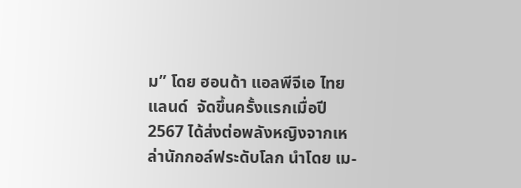ม” โดย ฮอนด้า แอลพีจีเอ ไทยแลนด์  จัดขึ้นครั้งแรกเมื่อปี 2567 ได้ส่งต่อพลังหญิงจากเหล่านักกอล์ฟระดับโลก นำโดย เม-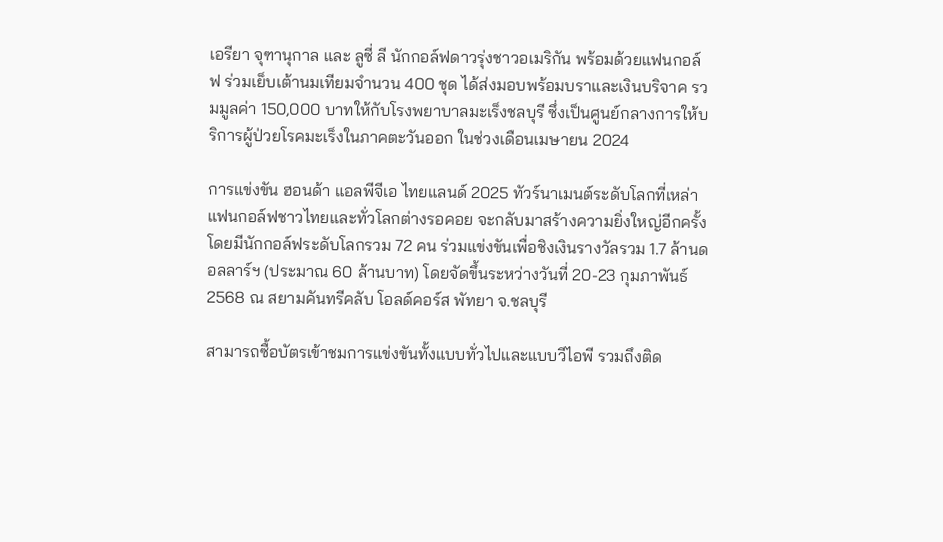เอรียา จุฑานุกาล และ ลูซี่ ลี นักกอล์ฟดาวรุ่งชาวอเมริกัน พร้อมด้วยแฟนกอล์ฟ ร่วมเย็บเต้านมเทียมจำนวน 400 ชุด ได้ส่งมอบพร้อมบราและเงินบริจาค รวมมูลค่า 150,000 บาทให้กับโรงพยาบาลมะเร็งชลบุรี ซึ่งเป็นศูนย์กลางการให้บริการผู้ป่วยโรคมะเร็งในภาคตะวันออก ในช่วงเดือนเมษายน 2024

การแข่งขัน ฮอนด้า แอลพีจีเอ ไทยแลนด์ 2025 ทัวร์นาเมนต์ระดับโลกที่เหล่าแฟนกอล์ฟชาวไทยและทั่วโลกต่างรอคอย จะกลับมาสร้างความยิ่งใหญ่อีกครั้ง โดยมีนักกอล์ฟระดับโลกรวม 72 คน ร่วมแข่งขันเพื่อชิงเงินรางวัลรวม 1.7 ล้านดอลลาร์ฯ (ประมาณ 60 ล้านบาท) โดยจัดขึ้นระหว่างวันที่ 20-23 กุมภาพันธ์ 2568 ณ สยามคันทรีคลับ โอลด์คอร์ส พัทยา จ.ชลบุรี

สามารถซื้อบัตรเข้าชมการแข่งขันทั้งแบบทั่วไปและแบบวีไอพี รวมถึงติด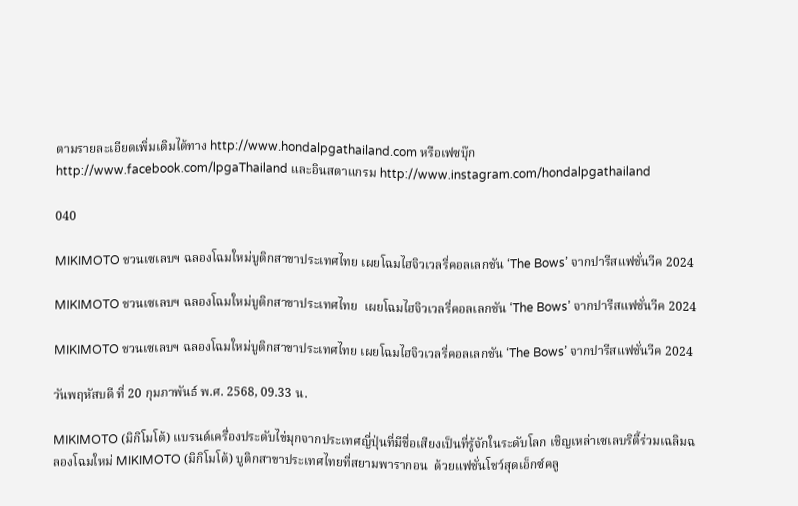ตามรายละเอียดเพิ่มเติมได้ทาง http://www.hondalpgathailand.com หรือเฟซบุ๊ก http://www.facebook.com/lpgaThailand และอินสตาแกรม http://www.instagram.com/hondalpgathailand

040

MIKIMOTO ชวนเซเลบฯ ฉลองโฉมใหม่บูติกสาขาประเทศไทย เผยโฉมไฮจิวเวลรี่คอลเลกชัน ‘The Bows’ จากปารีสแฟชั่นวีค 2024

MIKIMOTO ชวนเซเลบฯ ฉลองโฉมใหม่บูติกสาขาประเทศไทย  เผยโฉมไฮจิวเวลรี่คอลเลกชัน ‘The Bows’ จากปารีสแฟชั่นวีค 2024

MIKIMOTO ชวนเซเลบฯ ฉลองโฉมใหม่บูติกสาขาประเทศไทย เผยโฉมไฮจิวเวลรี่คอลเลกชัน ‘The Bows’ จากปารีสแฟชั่นวีค 2024

วันพฤหัสบดี ที่ 20 กุมภาพันธ์ พ.ศ. 2568, 09.33 น.

MIKIMOTO (มิกิโมโต้) แบรนด์เครื่องประดับไข่มุกจากประเทศญี่ปุ่นที่มีชื่อเสียงเป็นที่รู้จักในระดับโลก เชิญเหล่าเซเลบริตี้ร่วมเฉลิมฉลองโฉมใหม่ MIKIMOTO (มิกิโมโต้) บูติกสาขาประเทศไทยที่สยามพารากอน  ด้วยแฟชั่นโชว์สุดเอ็กซ์คลู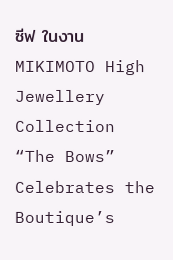ซีฟ ในงาน MIKIMOTO High Jewellery Collection “The Bows” Celebrates the Boutique’s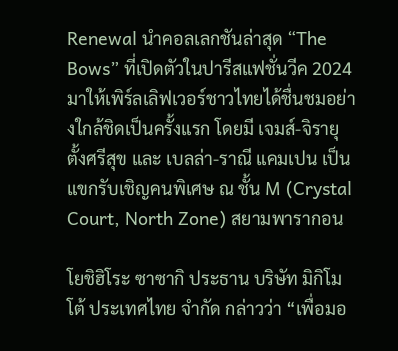Renewal นำคอลเลกชันล่าสุด “The Bows” ที่เปิดตัวในปารีสแฟชั่นวีค 2024 มาให้เพิร์ลเลิฟเวอร์ชาวไทยได้ชื่นชมอย่างใกล้ชิดเป็นครั้งแรก โดยมี เจมส์-จิรายุ ตั้งศรีสุข และ เบลล่า-ราณี แคมเปน เป็นแขกรับเชิญคนพิเศษ ณ ชั้น M (Crystal Court, North Zone) สยามพารากอน

โยชิฮิโระ ซาซากิ ประธาน บริษัท มิกิโมโต้ ประเทศไทย จำกัด กล่าวว่า “เพื่อมอ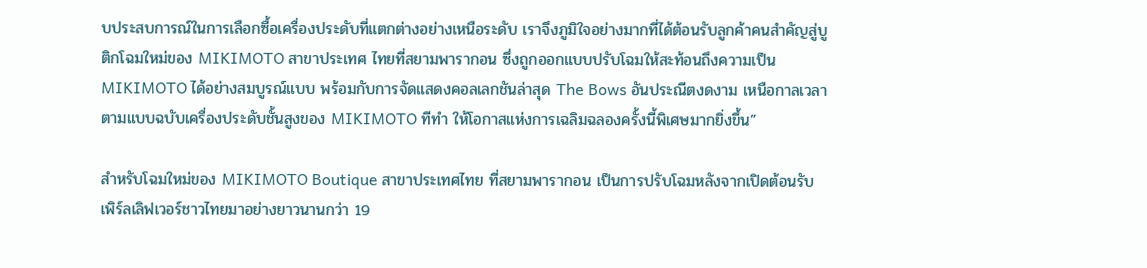บประสบการณ์ในการเลือกซื้อเครื่องประดับที่แตกต่างอย่างเหนือระดับ เราจึงภูมิใจอย่างมากที่ได้ต้อนรับลูกค้าคนสำคัญสู่บูติกโฉมใหม่ของ MIKIMOTO สาขาประเทศ ไทยที่สยามพารากอน ซึ่งถูกออกแบบปรับโฉมให้สะท้อนถึงความเป็น MIKIMOTO ได้อย่างสมบูรณ์แบบ พร้อมกับการจัดแสดงคอลเลกชันล่าสุด The Bows อันประณีตงดงาม เหนือกาลเวลา ตามแบบฉบับเครื่องประดับชั้นสูงของ MIKIMOTO ทีทำ ให้โอกาสแห่งการเฉลิมฉลองครั้งนี้พิเศษมากยิ่งขึ้น”

สำหรับโฉมใหม่ของ MIKIMOTO Boutique สาขาประเทศไทย ที่สยามพารากอน เป็นการปรับโฉมหลังจากเปิดต้อนรับเพิร์ลเลิฟเวอร์ชาวไทยมาอย่างยาวนานกว่า 19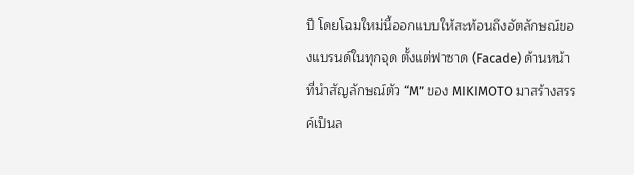ปี โดยโฉมใหม่นี้ออกแบบให้สะท้อนถึงอัตลักษณ์ของแบรนด์ในทุกจุด ตั้งแต่ฟาซาด (Facade) ด้านหน้าที่นำสัญลักษณ์ตัว “M” ของ MIKIMOTO มาสร้างสรรค์เป็นล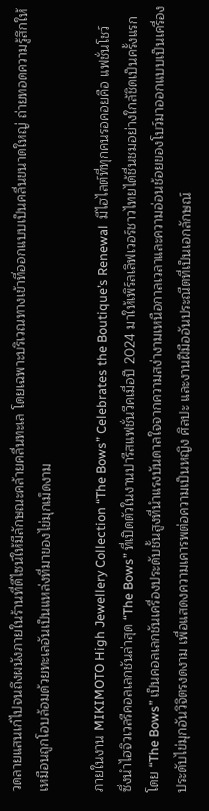วดลายแสนเก๋ไปจนถึงผนังภายในร้านที่ดีไซน์ให้มีลักษณะคล้ายคลื่นทะเล โดยเฉพาะบริเวณทางเข้าที่ออกแบบเป็นคลื่นขนาดใหญ่ ถ่ายทอดความรู้สึกให้เหมือนถูกโอบล้อมด้วยทะเลอันเป็นแหล่งที่มาของไข่มุกเม็ดงาม

ภายในงาน MIKIMOTO High Jewellery Collection “The Bows” Celebrates the Boutique’s Renewal  มีไฮไลต์ที่ทุกคนรอคอยคือ แฟชั่นโชว์  ซึ่งนำไฮจิวเวลรีคอลเลกชันล่าสุด “The Bows” ที่เปิดตัวในงานปารีสแฟชั่นวีคเมื่อปี 2024 มาให้เพิร์ลเลิฟเวอร์ชาวไทยได้ชื่นชมอย่างใกล้ชิดเป็นครั้งแรก โดย “The Bows” เป็นคอลเลกชันเครื่องประดับชั้นสูงที่นำแรงบันดาลใจจากความสง่างามเหนือกาลเวลาและความอ่อนช้อยของโบว์มาออกแบบเป็นเครื่องประดับไข่มุกอันวิจิตรงดงาม เพื่อแสดงความเคารพต่อความเป็นหญิง ศิลปะ และงานฝีมืออันประณีตที่เป็นเอกลักษณ์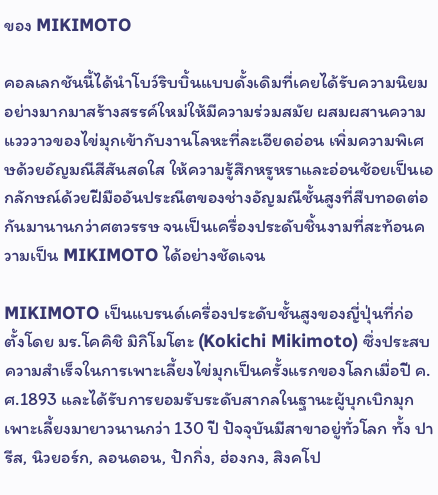ของ MIKIMOTO

คอลเลกชันนี้ได้นำโบว์ริบบิ้นแบบดั้งเดิมที่เคยได้รับความนิยมอย่างมากมาสร้างสรรค์ใหม่ให้มีความร่วมสมัย ผสมผสานความแวววาวของไข่มุกเข้ากับงานโลหะที่ละเอียดอ่อน เพิ่มความพิเศษด้วยอัญมณีสีสันสดใส ให้ความรู้สึกหรูหราและอ่อนช้อยเป็นเอกลักษณ์ด้วยฝีมืออันประณีตของช่างอัญมณีชั้นสูงที่สืบทอดต่อกันมานานกว่าศตวรรษ จนเป็นเครื่องประดับชิ้นงามที่สะท้อนความเป็น MIKIMOTO ได้อย่างชัดเจน

MIKIMOTO เป็นแบรนด์เครื่องประดับชั้นสูงของญี่ปุ่นที่ก่อตั้งโดย มร.โคคิชิ มิกิโมโตะ (Kokichi Mikimoto) ซึ่งประสบความสำเร็จในการเพาะเลี้ยงไข่มุกเป็นครั้งแรกของโลกเมื่อปี ค.ศ.1893 และได้รับการยอมรับระดับสากลในฐานะผู้บุกเบิกมุกเพาะเลี้ยงมายาวนานกว่า 130 ปี ปัจจุบันมีสาขาอยู่ทั่วโลก ทั้ง ปารีส, นิวยอร์ก, ลอนดอน, ปักกิ่ง, ฮ่องกง, สิงคโป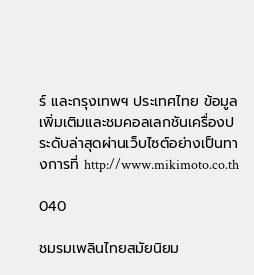ร์ และกรุงเทพฯ ประเทศไทย ข้อมูลเพิ่มเติมและชมคอลเลกชันเครื่องประดับล่าสุดผ่านเว็บไซต์อย่างเป็นทางการที่ http://www.mikimoto.co.th

040

ชมรมเพลินไทยสมัยนิยม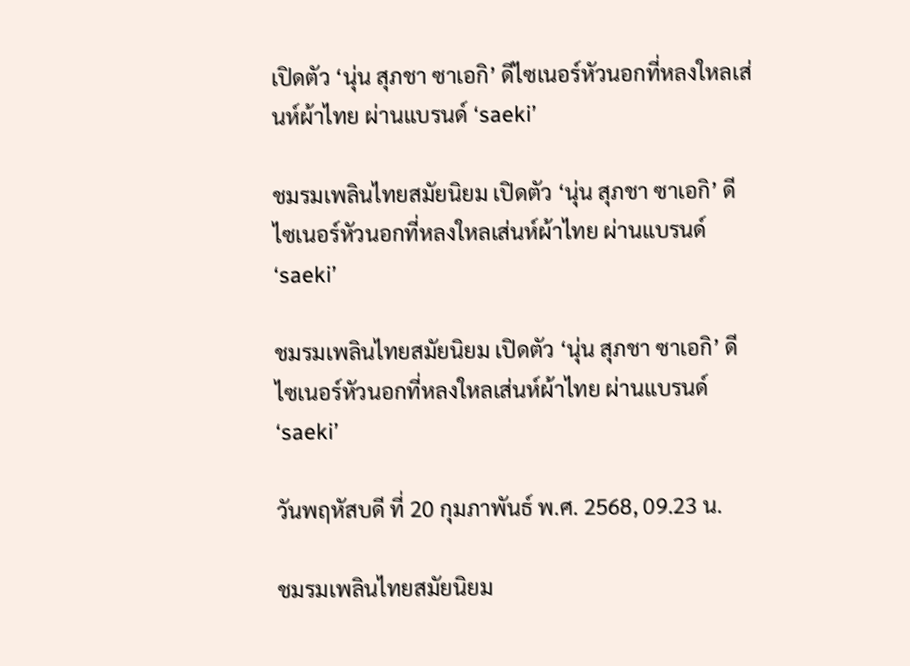เปิดตัว ‘นุ่น สุภชา ซาเอกิ’ ดีไซเนอร์หัวนอกที่หลงใหลเส่นห์ผ้าไทย ผ่านแบรนด์ ‘saeki’

ชมรมเพลินไทยสมัยนิยม เปิดตัว ‘นุ่น สุภชา ซาเอกิ’ ดีไซเนอร์หัวนอกที่หลงใหลเส่นห์ผ้าไทย ผ่านแบรนด์ ‘saeki’

ชมรมเพลินไทยสมัยนิยม เปิดตัว ‘นุ่น สุภชา ซาเอกิ’ ดีไซเนอร์หัวนอกที่หลงใหลเส่นห์ผ้าไทย ผ่านแบรนด์ ‘saeki’

วันพฤหัสบดี ที่ 20 กุมภาพันธ์ พ.ศ. 2568, 09.23 น.

ชมรมเพลินไทยสมัยนิยม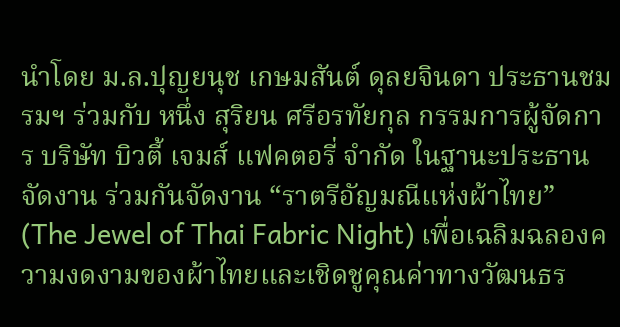นำโดย ม.ล.ปุญยนุช เกษมสันต์ ดุลยจินดา ประธานชมรมฯ ร่วมกับ หนึ่ง สุริยน ศรีอรทัยกุล กรรมการผู้จัดการ บริษัท บิวตี้ เจมส์ แฟคตอรี่ จำกัด ในฐานะประธานจัดงาน ร่วมกันจัดงาน “ราตรีอัญมณีแห่งผ้าไทย” (The Jewel of Thai Fabric Night) เพื่อเฉลิมฉลองความงดงามของผ้าไทยและเชิดชูคุณค่าทางวัฒนธร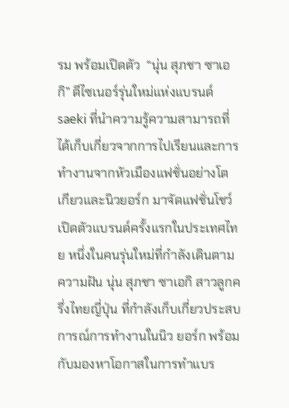รม พร้อมเปิดตัว  “นุ่น สุภชา ซาเอกิ” ดีไซเนอร์รุ่นใหม่แห่งแบรนด์ saeki ที่นำความรู้ความสามารถที่ได้เก็บเกี่ยวจากการไปเรียนและการทำงานจากหัวเมืองแฟชั่นอย่างโตเกียวและนิวยอร์ก มาจัดแฟชั่นโชว์เปิดตัวแบรนด์ครั้งแรกในประเทศไทย หนึ่งในคนรุ่นใหม่ที่กำลังเดินตามความฝัน นุ่น สุภชา ซาเอกิ สาวลูกครึ่งไทยญี่ปุ่น ที่กำลังเก็บเกี่ยวประสบการณ์การทำงานในนิว ยอร์ก พร้อมกับมองหาโอกาสในการทำแบร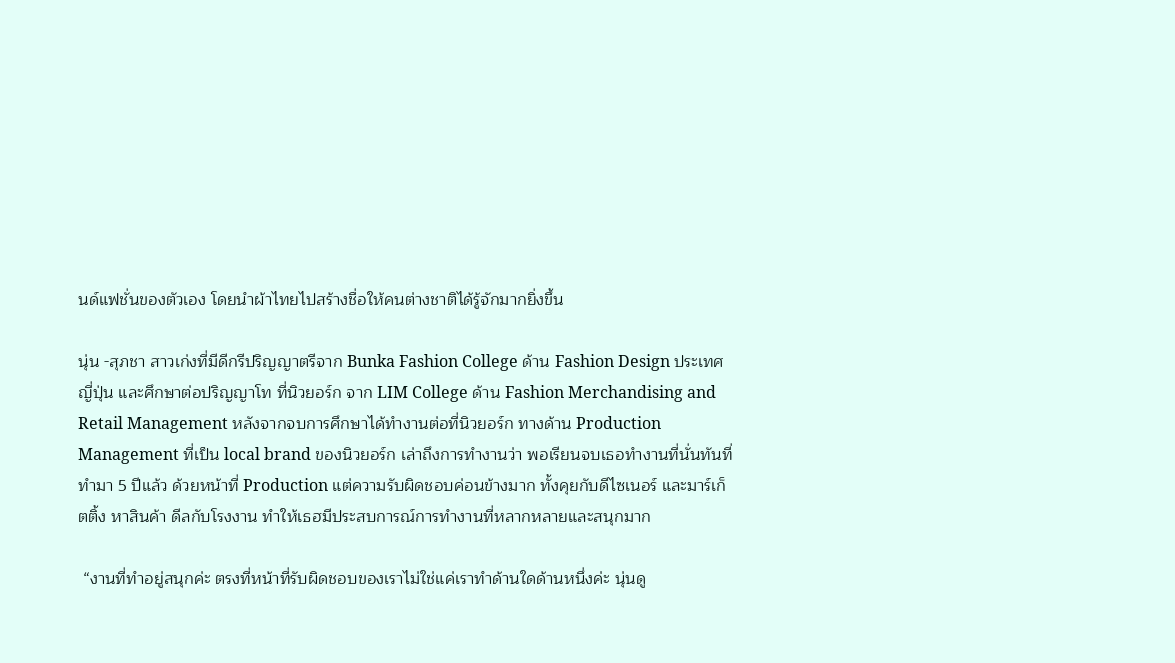นด์แฟชั่นของตัวเอง โดยนำผ้าไทยไปสร้างชื่อให้คนต่างชาติได้รู้จักมากยิ่งขึ้น

นุ่น -สุภชา สาวเก่งที่มีดีกรีปริญญาตรีจาก Bunka Fashion College ด้าน Fashion Design ประเทศญี่ปุ่น และศึกษาต่อปริญญาโท ที่นิวยอร์ก จาก LIM College ด้าน Fashion Merchandising and Retail Management หลังจากจบการศึกษาได้ทํางานต่อที่นิวยอร์ก ทางด้าน Production Management ที่เป็น local brand ของนิวยอร์ก เล่าถึงการทำงานว่า พอเรียนจบเธอทำงานที่นั่นทันที่ ทำมา 5 ปีแล้ว ด้วยหน้าที่ Production แต่ความรับผิดชอบค่อนข้างมาก ทั้งคุยกับดีไซเนอร์ และมาร์เก็ตติ้ง หาสินค้า ดีลกับโรงงาน ทำให้เธฮมีประสบการณ์การทำงานที่หลากหลายและสนุกมาก

 “งานที่ทำอยู่สนุกค่ะ ตรงที่หน้าที่รับผิดชอบของเราไม่ใช่แค่เราทำด้านใดด้านหนึ่งค่ะ นุ่นดู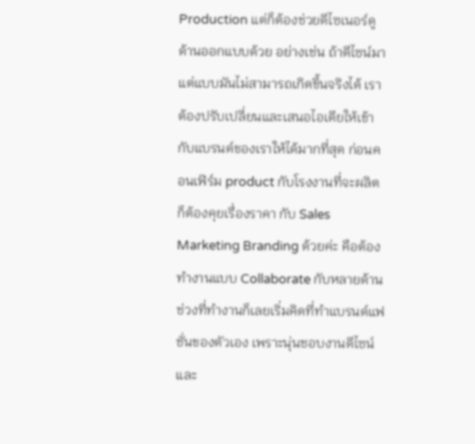Production แต่ก็ต้องช่วยดีไซเนอร์ดูด้านออกแบบด้วย อย่างเช่น ถ้าดีไซน์มา แต่แบบมันไม่สามารถเกิดขึ้นจริงได้ เราต้องปรับเปลี่ยนและเสนอไอเดียให้เข้ากับแบรนด์ของเราให้ได้มากที่สุด ก่อนคอนเฟิร์ม product กับโรงงานที่จะผลิต ก็ต้องคุยเรื่องราคา กับ Sales Marketing Branding ด้วยค่ะ คือต้องทำงานแบบ Collaborate กับหลายด้าน ช่วงที่ทำงานก็เลยเริ่มคิดที่ทำแบรนด์แฟชั่นของตัวเอง เพราะนุ่นชอบงานดีไซน์และ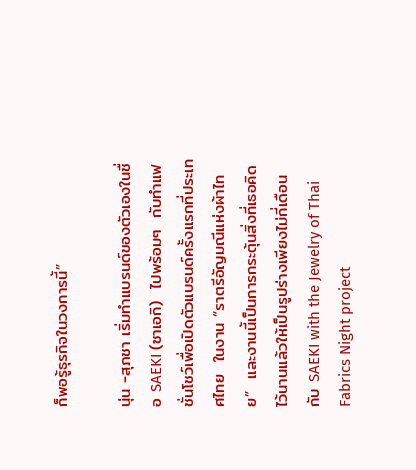ก็พอรู้ธุรกิจในวงการนี้”

นุ่น -สุภชา เริ่มทำแบรนด์ของตัวเองในชื่อ SAEKI (ซาเอกิ)  ไปพร้อมๆ  กับทำแฟชั่นโชว์เพื่อเปิดตัวแบรนด์ครั้งแรกที่ประเทศไทย  ในงาน “ราตรีอัญมณีแห่งผ้าไทย”  และงานนี้เป็นการกระตุ้นสิ่งที่เธอคิดไว้นานแล้วให้เป็นรูปร่างเพียงไม่กี่เดือน กับ SAEKI with the Jewelry of Thai Fabrics Night project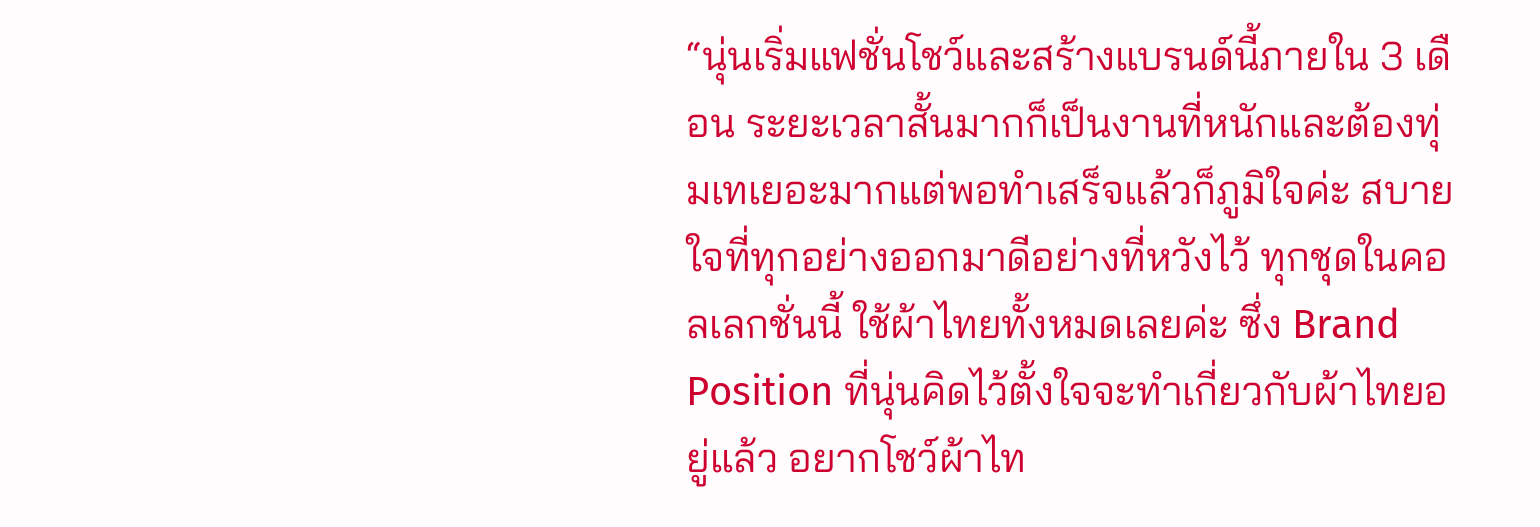“นุ่นเริ่มแฟชั่นโชว์และสร้างแบรนด์นี้ภายใน 3 เดือน ระยะเวลาสั้นมากก็เป็นงานที่หนักและต้องทุ่มเทเยอะมากแต่พอทำเสร็จแล้วก็ภูมิใจค่ะ สบายใจที่ทุกอย่างออกมาดีอย่างที่หวังไว้ ทุกชุดในคอลเลกชั่นนี้ ใช้ผ้าไทยทั้งหมดเลยค่ะ ซึ่ง Brand Position ที่นุ่นคิดไว้ตั้งใจจะทำเกี่ยวกับผ้าไทยอยู่แล้ว อยากโชว์ผ้าไท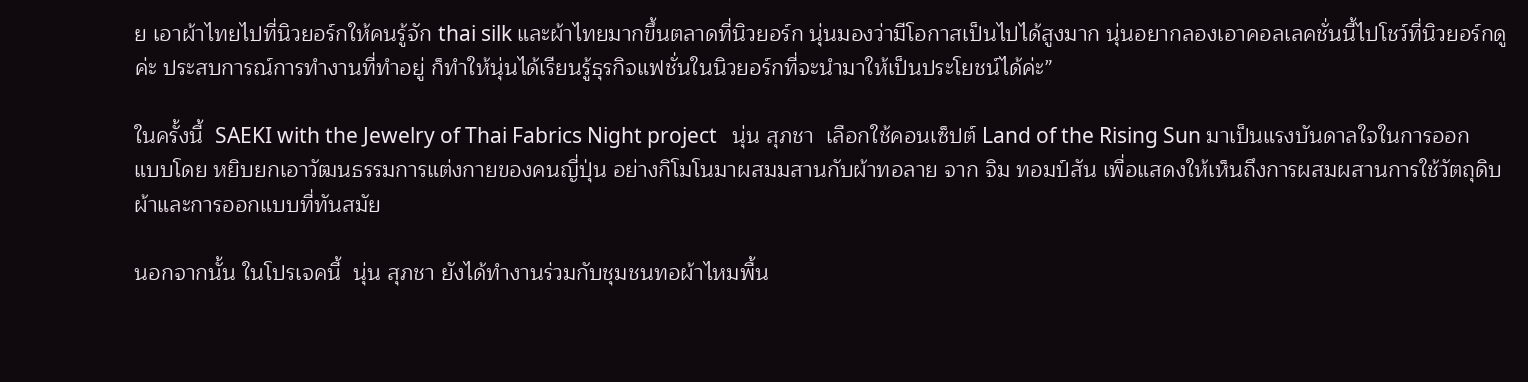ย เอาผ้าไทยไปที่นิวยอร์กให้คนรู้จัก thai silk และผ้าไทยมากขึ้นตลาดที่นิวยอร์ก นุ่นมองว่ามีโอกาสเป็นไปได้สูงมาก นุ่นอยากลองเอาคอลเลคชั่นนี้ไปโชว์ที่นิวยอร์กดูค่ะ ประสบการณ์การทำงานที่ทำอยู่ ก็ทำให้นุ่นได้เรียนรู้ธุรกิจแฟชั่นในนิวยอร์กที่จะนำมาให้เป็นประโยชน์ได้ค่ะ”

ในครั้งนี้  SAEKI with the Jewelry of Thai Fabrics Night project   นุ่น สุภชา  เลือกใช้คอนเซ็ปต์ Land of the Rising Sun มาเป็นแรงบันดาลใจในการออกแบบโดย หยิบยกเอาวัฒนธรรมการแต่งกายของคนญี่ปุ่น อย่างกิโมโนมาผสมมสานกับผ้าทอลาย จาก จิม ทอมป์สัน เพื่อแสดงให้เห็นถึงการผสมผสานการใช้วัตถุดิบ ผ้าและการออกแบบที่ทันสมัย

นอกจากนั้น ในโปรเจคนี้  นุ่น สุภชา ยังได้ทำงานร่วมกับชุมชนทอผ้าไหมพื้น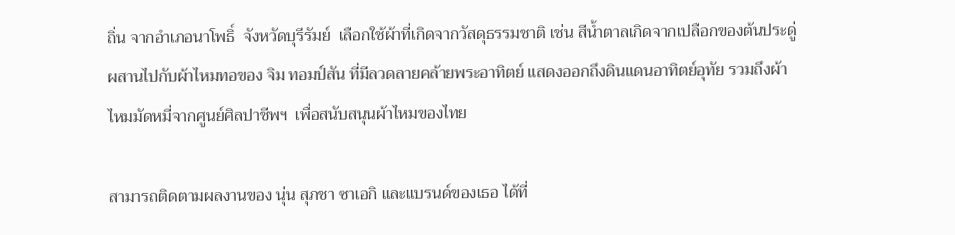ถิ่น จากอำเภอนาโพธิ์  จังหวัดบุรีรัมย์  เลือกใช้ผ้าที่เกิดจากวัสดุธรรมชาติ เช่น สีน้ำตาลเกิดจากเปลือกของต้นประดู่ ผสานไปกับผ้าไหมทอของ จิม ทอมป์สัน ที่มีลวดลายคล้ายพระอาทิตย์ แสดงออกถึงดินแดนอาทิตย์อุทัย รวมถึงผ้าไหมมัดหมี่จากศูนย์ศิลปาชีพฯ  เพื่อสนับสนุนผ้าไหมของไทย

สามารถติดตามผลงานของ นุ่น สุภชา ซาเอกิ และแบรนด์ของเธอ ได้ที่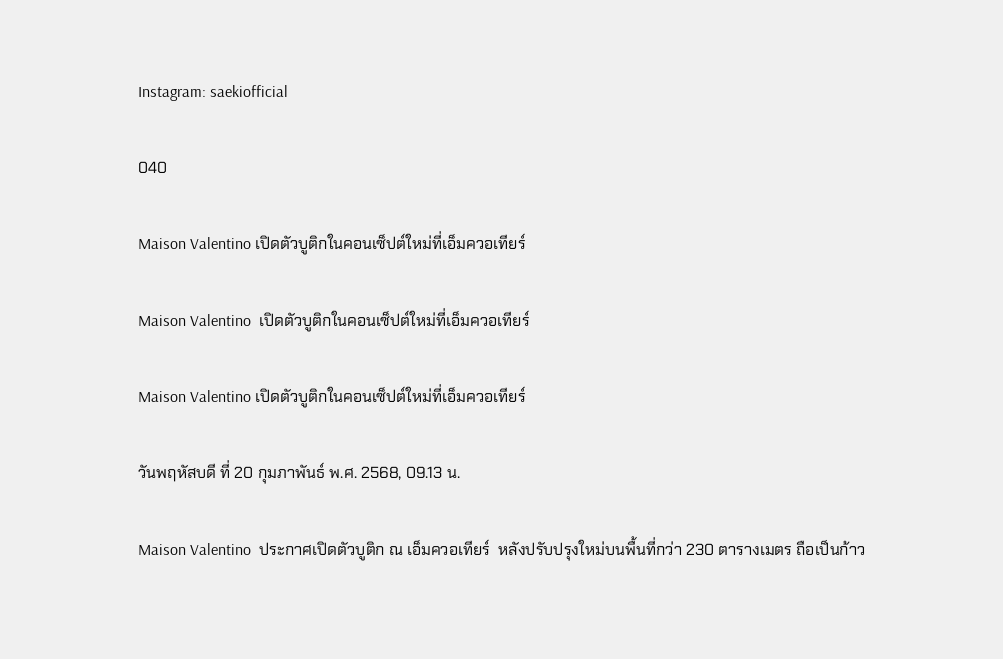Instagram: saekiofficial

040

Maison Valentino เปิดตัวบูติกในคอนเซ็ปต์ใหม่ที่เอ็มควอเทียร์

Maison Valentino  เปิดตัวบูติกในคอนเซ็ปต์ใหม่ที่เอ็มควอเทียร์

Maison Valentino เปิดตัวบูติกในคอนเซ็ปต์ใหม่ที่เอ็มควอเทียร์

วันพฤหัสบดี ที่ 20 กุมภาพันธ์ พ.ศ. 2568, 09.13 น.

Maison Valentino  ประกาศเปิดตัวบูติก ณ เอ็มควอเทียร์  หลังปรับปรุงใหม่บนพื้นที่กว่า 230 ตารางเมตร ถือเป็นก้าว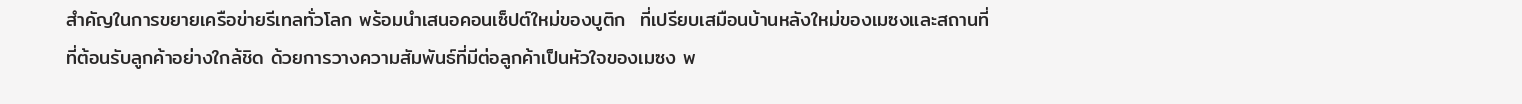สำคัญในการขยายเครือข่ายรีเทลทั่วโลก พร้อมนำเสนอคอนเซ็ปต์ใหม่ของบูติก  ที่เปรียบเสมือนบ้านหลังใหม่ของเมซงและสถานที่ที่ต้อนรับลูกค้าอย่างใกล้ชิด ด้วยการวางความสัมพันธ์ที่มีต่อลูกค้าเป็นหัวใจของเมซง พ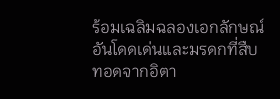ร้อมเฉลิมฉลองเอกลักษณ์อันโดดเด่นและมรดกที่สืบทอดจากอิตา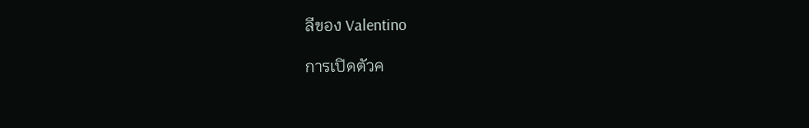ลีของ Valentino

การเปิดตัวค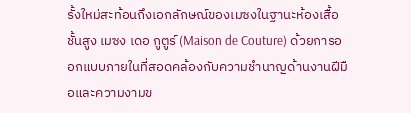รั้งใหม่สะท้อนถึงเอกลักษณ์ของเมซงในฐานะห้องเสื้อชั้นสูง เมซง เดอ กูตูร์ (Maison de Couture) ด้วยการออกแบบภายในที่สอดคล้องกับความชำนาญด้านงานฝีมือและความงามข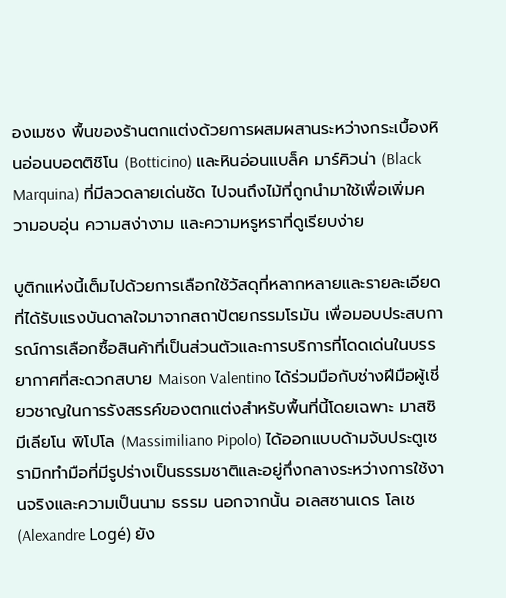องเมซง พื้นของร้านตกแต่งด้วยการผสมผสานระหว่างกระเบื้องหินอ่อนบอตติชิโน (Botticino) และหินอ่อนแบล็ค มาร์คิวน่า (Black Marquina) ที่มีลวดลายเด่นชัด ไปจนถึงไม้ที่ถูกนำมาใช้เพื่อเพิ่มความอบอุ่น ความสง่างาม และความหรูหราที่ดูเรียบง่าย

บูติกแห่งนี้เต็มไปด้วยการเลือกใช้วัสดุที่หลากหลายและรายละเอียด ที่ได้รับแรงบันดาลใจมาจากสถาปัตยกรรมโรมัน เพื่อมอบประสบการณ์การเลือกซื้อสินค้าที่เป็นส่วนตัวและการบริการที่โดดเด่นในบรรยากาศที่สะดวกสบาย Maison Valentino ได้ร่วมมือกับช่างฝีมือผู้เชี่ยวชาญในการรังสรรค์ของตกแต่งสำหรับพื้นที่นี้โดยเฉพาะ มาสซิมีเลียโน พิโปโล (Massimiliano Pipolo) ได้ออกแบบด้ามจับประตูเซรามิกทำมือที่มีรูปร่างเป็นธรรมชาติและอยู่กึ่งกลางระหว่างการใช้งานจริงและความเป็นนาม ธรรม นอกจากนั้น อเลสซานเดร โลเช (Alexandre Logé) ยัง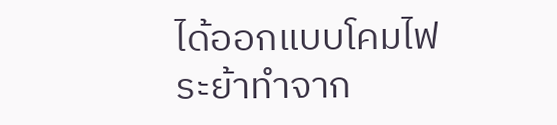ได้ออกแบบโคมไฟระย้าทำจาก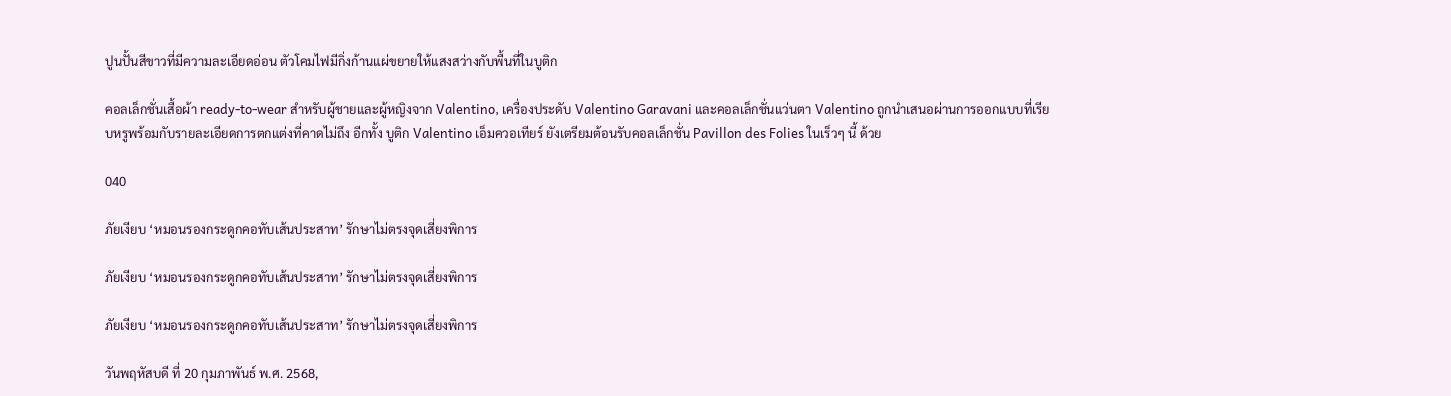ปูนปั้นสีขาวที่มีความละเอียดอ่อน ตัวโคมไฟมีกิ่งก้านแผ่ขยายให้แสงสว่างกับพื้นที่ในบูติก

คอลเล็กชั่นเสื้อผ้า ready-to-wear สำหรับผู้ชายและผู้หญิงจาก Valentino, เครื่องประดับ Valentino Garavani และคอลเล็กชั่นแว่นตา Valentino ถูกนำเสนอผ่านการออกแบบที่เรียบหรูพร้อมกับรายละเอียดการตกแต่งที่คาดไม่ถึง อีกทั้ง บูติก Valentino เอ็มควอเทียร์ ยังเตรียมต้อนรับคอลเล็กชั่น Pavillon des Folies ในเร็วๆ นี้ ด้วย

040

ภัยเงียบ ‘หมอนรองกระดูกคอทับเส้นประสาท’ รักษาไม่ตรงจุดเสี่ยงพิการ

ภัยเงียบ ‘หมอนรองกระดูกคอทับเส้นประสาท’ รักษาไม่ตรงจุดเสี่ยงพิการ

ภัยเงียบ ‘หมอนรองกระดูกคอทับเส้นประสาท’ รักษาไม่ตรงจุดเสี่ยงพิการ

วันพฤหัสบดี ที่ 20 กุมภาพันธ์ พ.ศ. 2568,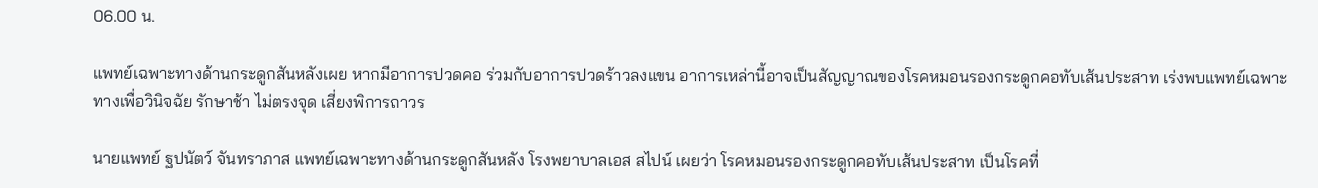06.00 น.

แพทย์เฉพาะทางด้านกระดูกสันหลังเผย หากมีอาการปวดคอ ร่วมกับอาการปวดร้าวลงแขน อาการเหล่านี้อาจเป็นสัญญาณของโรคหมอนรองกระดูกคอทับเส้นประสาท เร่งพบแพทย์เฉพาะทางเพื่อวินิจฉัย รักษาช้า ไม่ตรงจุด เสี่ยงพิการถาวร

นายแพทย์ ฐปนัตว์ จันทราภาส แพทย์เฉพาะทางด้านกระดูกสันหลัง โรงพยาบาลเอส สไปน์ เผยว่า โรคหมอนรองกระดูกคอทับเส้นประสาท เป็นโรคที่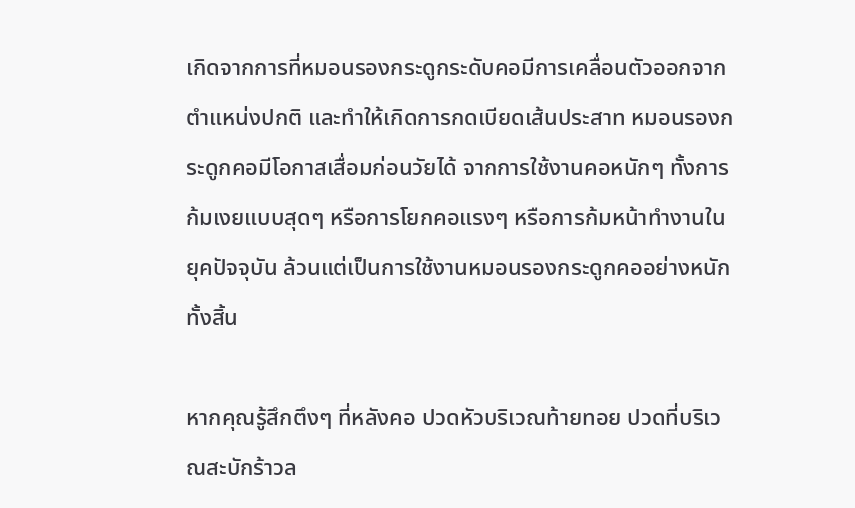เกิดจากการที่หมอนรองกระดูกระดับคอมีการเคลื่อนตัวออกจากตำแหน่งปกติ และทำให้เกิดการกดเบียดเส้นประสาท หมอนรองกระดูกคอมีโอกาสเสื่อมก่อนวัยได้ จากการใช้งานคอหนักๆ ทั้งการ
ก้มเงยแบบสุดๆ หรือการโยกคอแรงๆ หรือการก้มหน้าทำงานในยุคปัจจุบัน ล้วนแต่เป็นการใช้งานหมอนรองกระดูกคออย่างหนักทั้งสิ้น

หากคุณรู้สึกตึงๆ ที่หลังคอ ปวดหัวบริเวณท้ายทอย ปวดที่บริเวณสะบักร้าวล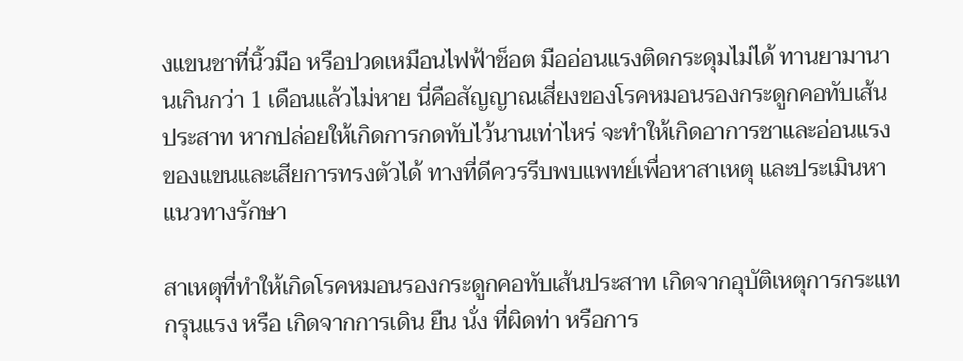งแขนชาที่นิ้วมือ หรือปวดเหมือนไฟฟ้าช็อต มืออ่อนแรงติดกระดุมไม่ได้ ทานยามานานเกินกว่า 1 เดือนแล้วไม่หาย นี่คือสัญญาณเสี่ยงของโรคหมอนรองกระดูกคอทับเส้นประสาท หากปล่อยให้เกิดการกดทับไว้นานเท่าไหร่ จะทำให้เกิดอาการชาและอ่อนแรงของแขนและเสียการทรงตัวได้ ทางที่ดีควรรีบพบแพทย์เพื่อหาสาเหตุ และประเมินหาแนวทางรักษา

สาเหตุที่ทำให้เกิดโรคหมอนรองกระดูกคอทับเส้นประสาท เกิดจากอุบัติเหตุการกระแทกรุนแรง หรือ เกิดจากการเดิน ยืน นั่ง ที่ผิดท่า หรือการ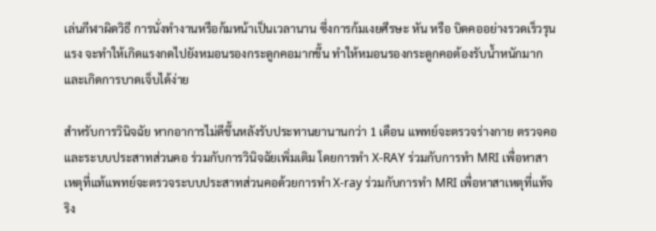เล่นกีฬาผิดวิธี การนั่งทำงานหรือก้มหน้าเป็นเวลานาน ซึ่งการก้มเงยศีรษะ หัน หรือ บิดคออย่างรวดเร็วรุนแรง จะทำให้เกิดแรงกดไปยังหมอนรองกระดูกคอมากขึ้น ทำให้หมอนรองกระดูกคอต้องรับน้ำหนักมาก และเกิดการบาดเจ็บได้ง่าย

สำหรับการวินิจฉัย หากอาการไม่ดีขึ้นหลังรับประทานยานานกว่า 1 เดือน แพทย์จะตรวจร่างกาย ตรวจคอและระบบประสาทส่วนคอ ร่วมกับการวินิจฉัยเพิ่มเติม โดยการทำ X-RAY ร่วมกับการทำ MRI เพื่อหาสาเหตุที่แท้แพทย์จะตรวจระบบประสาทส่วนคอด้วยการทำ X-ray ร่วมกับการทำ MRI เพื่อหาสาเหตุที่แท้จริง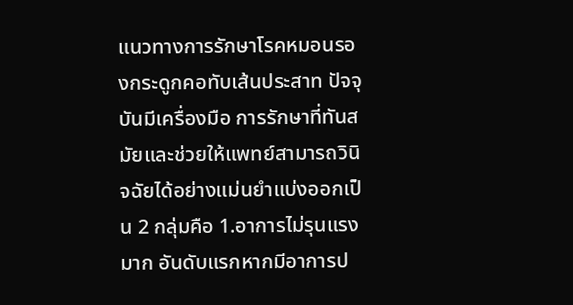แนวทางการรักษาโรคหมอนรองกระดูกคอทับเส้นประสาท ปัจจุบันมีเครื่องมือ การรักษาที่ทันสมัยและช่วยให้แพทย์สามารถวินิจฉัยได้อย่างแม่นยำแบ่งออกเป็น 2 กลุ่มคือ 1.อาการไม่รุนแรงมาก อันดับแรกหากมีอาการป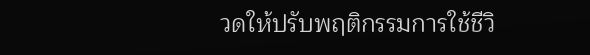วดให้ปรับพฤติกรรมการใช้ชีวิ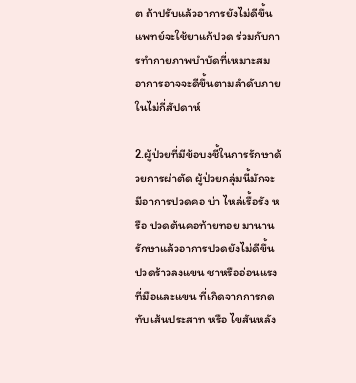ต ถ้าปรับแล้วอาการยังไม่ดีขึ้น แพทย์จะใช้ยาแก้ปวด ร่วมกับการทำกายภาพบำบัดที่เหมาะสม อาการอาจจะดีขึ้นตามลำดับภายในไม่กี่สัปดาห์

2.ผู้ป่วยที่มีข้อบงชี้ในการรักษาด้วยการผ่าตัด ผู้ป่วยกลุ่มนี้มักจะมีอาการปวดคอ บ่า ไหล่เรื้อรัง หรือ ปวดต้นคอท้ายทอย มานาน รักษาแล้วอาการปวดยังไม่ดีขึ้น ปวดร้าวลงแขน ชาหรืออ่อนแรง ที่มือและแขน ที่เกิดจากการกดทับเส้นประสาท หรือ ไขสันหลัง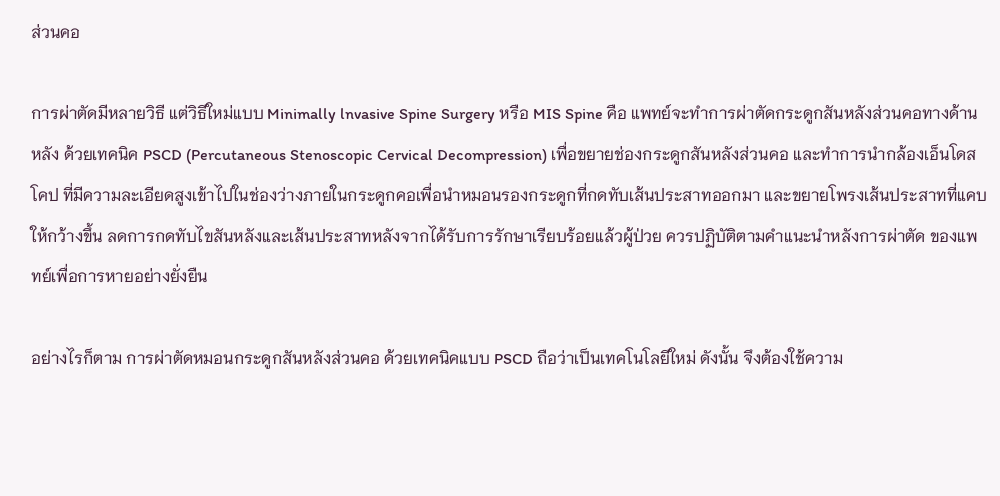ส่วนคอ

การผ่าตัดมีหลายวิธี แต่วิธีใหม่แบบ Minimally lnvasive Spine Surgery หรือ MIS Spine คือ แพทย์จะทำการผ่าตัดกระดูกสันหลังส่วนคอทางด้านหลัง ด้วยเทคนิค PSCD (Percutaneous Stenoscopic Cervical Decompression) เพื่อขยายช่องกระดูกสันหลังส่วนคอ และทำการนำกล้องเอ็นโดสโคป ที่มีความละเอียดสูงเข้าไปในช่องว่างภายในกระดูกคอเพื่อนำหมอนรองกระดูกที่กดทับเส้นประสาทออกมา และขยายโพรงเส้นประสาทที่แคบให้กว้างขึ้น ลดการกดทับไขสันหลังและเส้นประสาทหลังจากได้รับการรักษาเรียบร้อยแล้วผู้ป่วย ควรปฏิบัติตามคำแนะนำหลังการผ่าตัด ของแพทย์เพื่อการหายอย่างยั่งยืน

อย่างไรก็ตาม การผ่าตัดหมอนกระดูกสันหลังส่วนคอ ด้วยเทคนิคแบบ PSCD ถือว่าเป็นเทคโนโลยีใหม่ ดังนั้น จึงต้องใช้ความ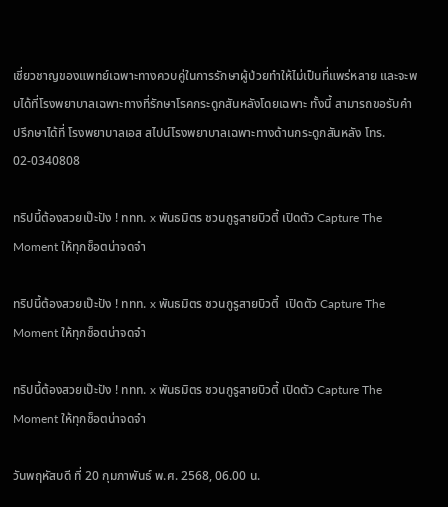เชี่ยวชาญของแพทย์เฉพาะทางควบคู่ในการรักษาผู้ป่วยทำให้ไม่เป็นที่แพร่หลาย และจะพบได้ที่โรงพยาบาลเฉพาะทางที่รักษาโรคกระดูกสันหลังโดยเฉพาะ ทั้งนี้ สามารถขอรับคำปรึกษาได้ที่ โรงพยาบาลเอส สไปน์โรงพยาบาลเฉพาะทางด้านกระดูกสันหลัง โทร. 02-0340808

ทริปนี้ต้องสวยเป๊ะปัง ! ททท. x พันธมิตร ชวนกูรูสายบิวตี้ เปิดตัว Capture The Moment ให้ทุกช็อตน่าจดจำ

ทริปนี้ต้องสวยเป๊ะปัง ! ททท. x พันธมิตร ชวนกูรูสายบิวตี้  เปิดตัว Capture The Moment ให้ทุกช็อตน่าจดจำ

ทริปนี้ต้องสวยเป๊ะปัง ! ททท. x พันธมิตร ชวนกูรูสายบิวตี้ เปิดตัว Capture The Moment ให้ทุกช็อตน่าจดจำ

วันพฤหัสบดี ที่ 20 กุมภาพันธ์ พ.ศ. 2568, 06.00 น.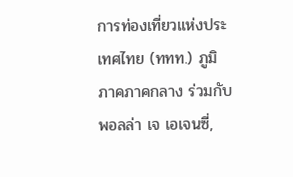การท่องเที่ยวแห่งประเทศไทย (ททท.) ภูมิภาคภาคกลาง ร่วมกับ พอลล่า เจ เอเจนซี่,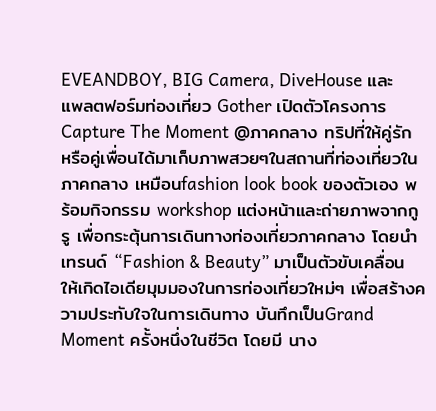EVEANDBOY, BIG Camera, DiveHouse และ แพลตฟอร์มท่องเที่ยว Gother เปิดตัวโครงการ Capture The Moment @ภาคกลาง ทริปที่ให้คู่รักหรือคู่เพื่อนได้มาเก็บภาพสวยๆในสถานที่ท่องเที่ยวในภาคกลาง เหมือนfashion look book ของตัวเอง พร้อมกิจกรรม workshop แต่งหน้าและถ่ายภาพจากกูรู เพื่อกระตุ้นการเดินทางท่องเที่ยวภาคกลาง โดยนำเทรนด์ “Fashion & Beauty” มาเป็นตัวขับเคลื่อน ให้เกิดไอเดียมุมมองในการท่องเที่ยวใหม่ๆ เพื่อสร้างความประทับใจในการเดินทาง บันทึกเป็นGrand Moment ครั้งหนึ่งในชีวิต โดยมี นาง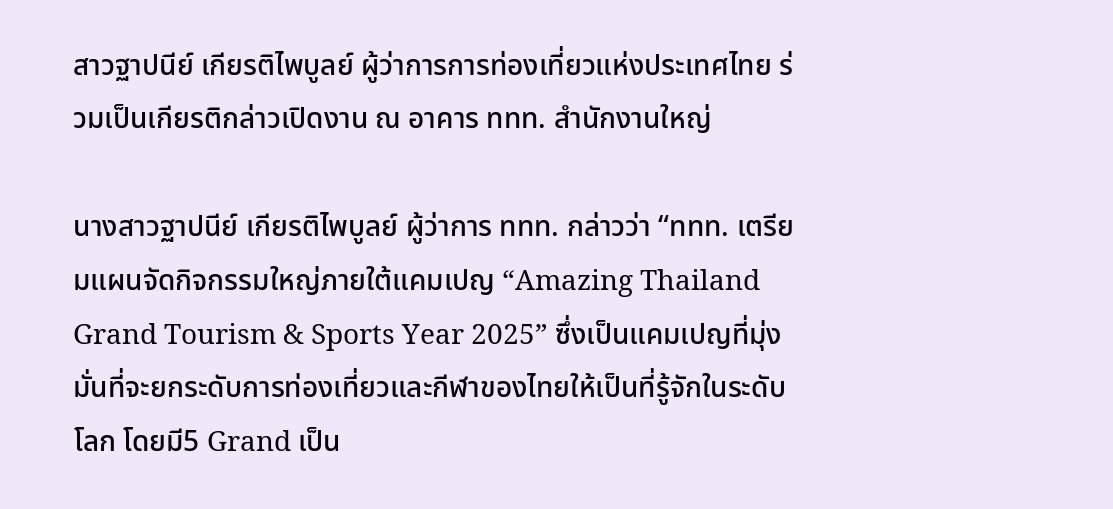สาวฐาปนีย์ เกียรติไพบูลย์ ผู้ว่าการการท่องเที่ยวแห่งประเทศไทย ร่วมเป็นเกียรติกล่าวเปิดงาน ณ อาคาร ททท. สำนักงานใหญ่

นางสาวฐาปนีย์ เกียรติไพบูลย์ ผู้ว่าการ ททท. กล่าวว่า “ททท. เตรียมแผนจัดกิจกรรมใหญ่ภายใต้แคมเปญ “Amazing Thailand Grand Tourism & Sports Year 2025” ซึ่งเป็นแคมเปญที่มุ่งมั่นที่จะยกระดับการท่องเที่ยวและกีฬาของไทยให้เป็นที่รู้จักในระดับโลก โดยมี5 Grand เป็น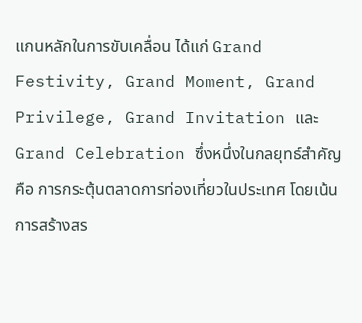แกนหลักในการขับเคลื่อน ได้แก่ Grand Festivity, Grand Moment, Grand Privilege, Grand Invitation และ Grand Celebration ซึ่งหนึ่งในกลยุทธ์สำคัญคือ การกระตุ้นตลาดการท่องเที่ยวในประเทศ โดยเน้นการสร้างสร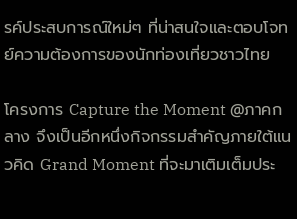รค์ประสบการณ์ใหม่ๆ ที่น่าสนใจและตอบโจทย์ความต้องการของนักท่องเที่ยวชาวไทย

โครงการ Capture the Moment @ภาคกลาง จึงเป็นอีกหนึ่งกิจกรรมสำคัญภายใต้แนวคิด Grand Moment ที่จะมาเติมเต็มประ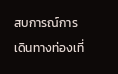สบการณ์การเดินทางท่องเที่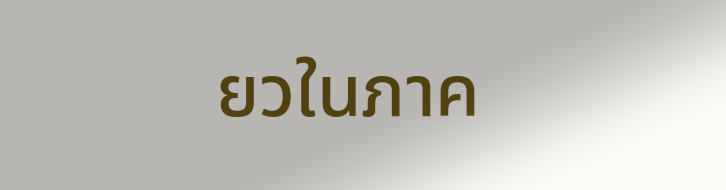ยวในภาค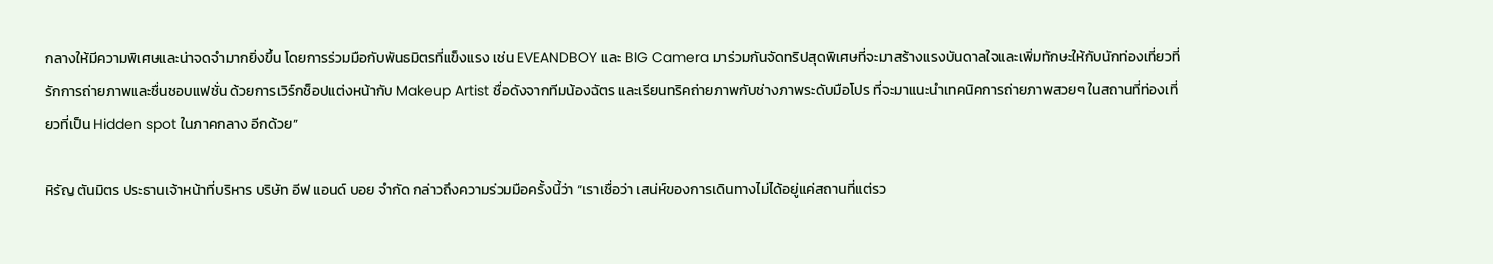กลางให้มีความพิเศษและน่าจดจำมากยิ่งขึ้น โดยการร่วมมือกับพันธมิตรที่แข็งแรง เช่น EVEANDBOY และ BIG Camera มาร่วมกันจัดทริปสุดพิเศษที่จะมาสร้างแรงบันดาลใจและเพิ่มทักษะให้กับนักท่องเที่ยวที่รักการถ่ายภาพและชื่นชอบแฟชั่น ด้วยการเวิร์กช็อปแต่งหน้ากับ Makeup Artist ชื่อดังจากทีมน้องฉัตร และเรียนทริคถ่ายภาพกับช่างภาพระดับมือโปร ที่จะมาแนะนำเทคนิคการถ่ายภาพสวยๆ ในสถานที่ท่องเที่ยวที่เป็น Hidden spot ในภาคกลาง อีกด้วย”

หิรัญ ตันมิตร ประธานเจ้าหน้าที่บริหาร บริษัท อีฟ แอนด์ บอย จำกัด กล่าวถึงความร่วมมือครั้งนี้ว่า “เราเชื่อว่า เสน่ห์ของการเดินทางไม่ได้อยู่แค่สถานที่แต่รว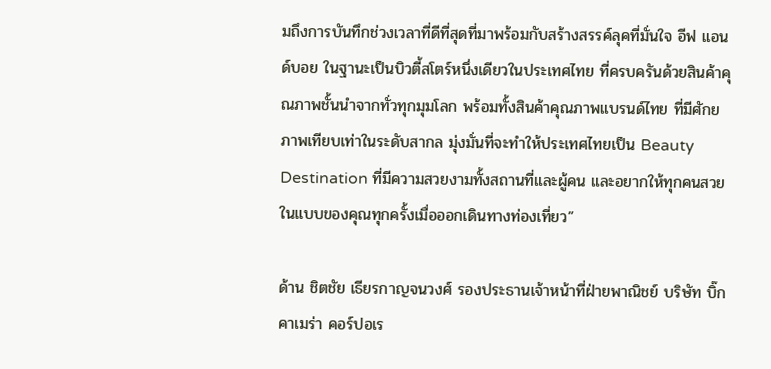มถึงการบันทึกช่วงเวลาที่ดีที่สุดที่มาพร้อมกับสร้างสรรค์ลุคที่มั่นใจ อีฟ แอนด์บอย ในฐานะเป็นบิวตี้สโตร์หนึ่งเดียวในประเทศไทย ที่ครบครันด้วยสินค้าคุณภาพชั้นนำจากทั่วทุกมุมโลก พร้อมทั้งสินค้าคุณภาพแบรนด์ไทย ที่มีศักยภาพเทียบเท่าในระดับสากล มุ่งมั่นที่จะทำให้ประเทศไทยเป็น Beauty Destination ที่มีความสวยงามทั้งสถานที่และผู้คน และอยากให้ทุกคนสวยในแบบของคุณทุกครั้งเมื่อออกเดินทางท่องเที่ยว”

ด้าน ชิตชัย เธียรกาญจนวงศ์ รองประธานเจ้าหน้าที่ฝ่ายพาณิชย์ บริษัท บิ๊ก คาเมร่า คอร์ปอเร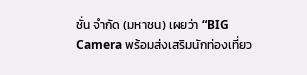ชั่น จำกัด (มหาชน) เผยว่า “BIG Camera พร้อมส่งเสริมนักท่องเที่ยว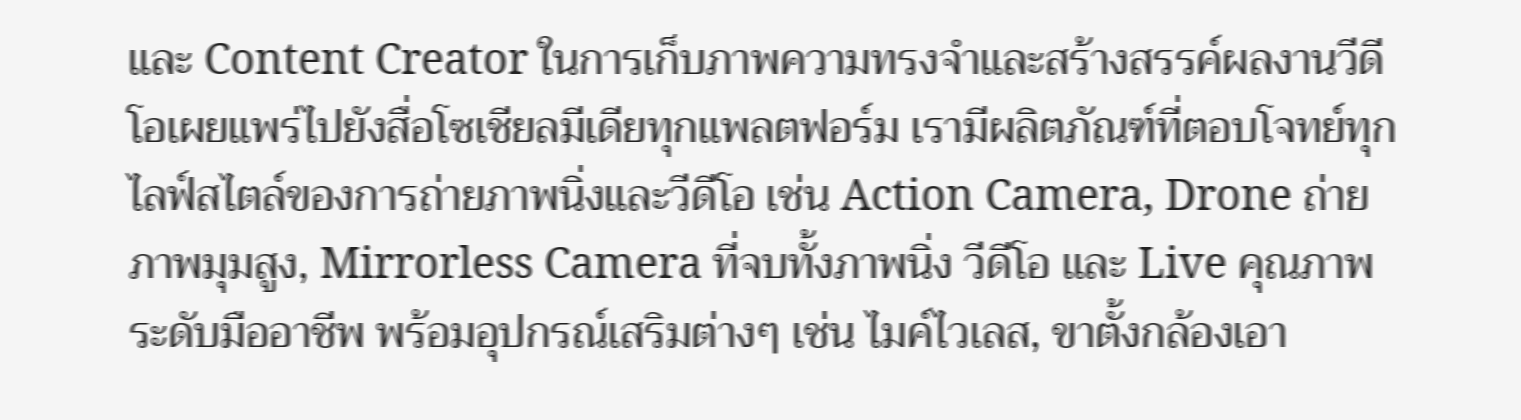และ Content Creator ในการเก็บภาพความทรงจำและสร้างสรรค์ผลงานวีดีโอเผยแพร่ไปยังสื่อโซเชียลมีเดียทุกแพลตฟอร์ม เรามีผลิตภัณฑ์ที่ตอบโจทย์ทุกไลฟ์สไตล์ของการถ่ายภาพนิ่งและวีดีโอ เช่น Action Camera, Drone ถ่ายภาพมุมสูง, Mirrorless Camera ที่จบทั้งภาพนิ่ง วีดีโอ และ Live คุณภาพระดับมืออาชีพ พร้อมอุปกรณ์เสริมต่างๆ เช่น ไมค์ไวเลส, ขาตั้งกล้องเอา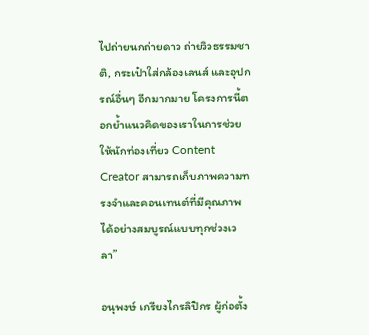ไปถ่ายนกถ่ายดาว ถ่ายวิวธรรมชาติ, กระเป๋าใส่กล้องเลนส์ และอุปกรณ์อื่นๆ อีกมากมาย โครงการนี้ตอกย้ำแนวคิดของเราในการช่วยให้นักท่องเที่ยว Content Creator สามารถเก็บภาพความทรงจำและคอนเทนต์ที่มีคุณภาพได้อย่างสมบูรณ์แบบทุกช่วงเวลา”

อนุพงษ์ เกรียงไกรลิปิกร ผู้ก่อตั้ง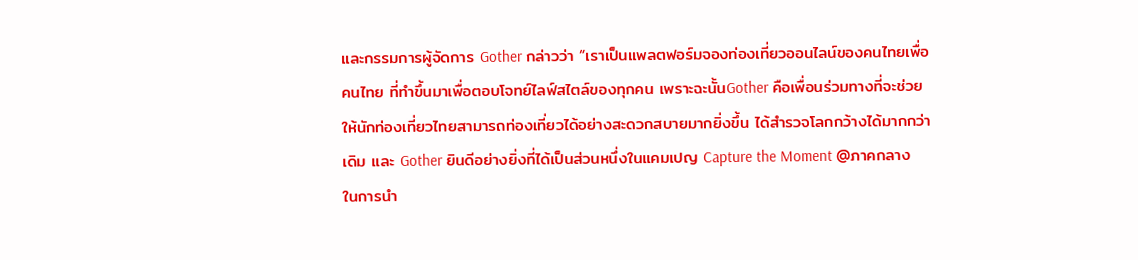และกรรมการผู้จัดการ Gother กล่าวว่า “เราเป็นแพลตฟอร์มจองท่องเที่ยวออนไลน์ของคนไทยเพื่อคนไทย ที่ทำขึ้นมาเพื่อตอบโจทย์ไลฟ์สไตล์ของทุกคน เพราะฉะนั้นGother คือเพื่อนร่วมทางที่จะช่วยให้นักท่องเที่ยวไทยสามารถท่องเที่ยวได้อย่างสะดวกสบายมากยิ่งขึ้น ได้สำรวจโลกกว้างได้มากกว่าเดิม และ Gother ยินดีอย่างยิ่งที่ได้เป็นส่วนหนึ่งในแคมเปญ Capture the Moment @ภาคกลาง ในการนำ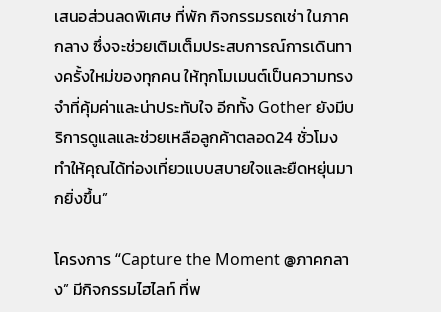เสนอส่วนลดพิเศษ ที่พัก กิจกรรมรถเช่า ในภาคกลาง ซึ่งจะช่วยเติมเต็มประสบการณ์การเดินทางครั้งใหม่ของทุกคน ให้ทุกโมเมนต์เป็นความทรงจำที่คุ้มค่าและน่าประทับใจ อีกทั้ง Gother ยังมีบริการดูแลและช่วยเหลือลูกค้าตลอด24 ชั่วโมง ทำให้คุณได้ท่องเที่ยวแบบสบายใจและยืดหยุ่นมากยิ่งขึ้น”

โครงการ “Capture the Moment @ภาคกลาง” มีกิจกรรมไฮไลท์ ที่พ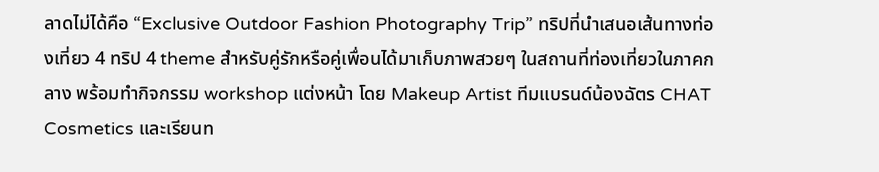ลาดไม่ได้คือ “Exclusive Outdoor Fashion Photography Trip” ทริปที่นำเสนอเส้นทางท่องเที่ยว 4 ทริป 4 theme สำหรับคู่รักหรือคู่เพื่อนได้มาเก็บภาพสวยๆ ในสถานที่ท่องเที่ยวในภาคกลาง พร้อมทำกิจกรรม workshop แต่งหน้า โดย Makeup Artist ทีมแบรนด์น้องฉัตร CHAT Cosmetics และเรียนท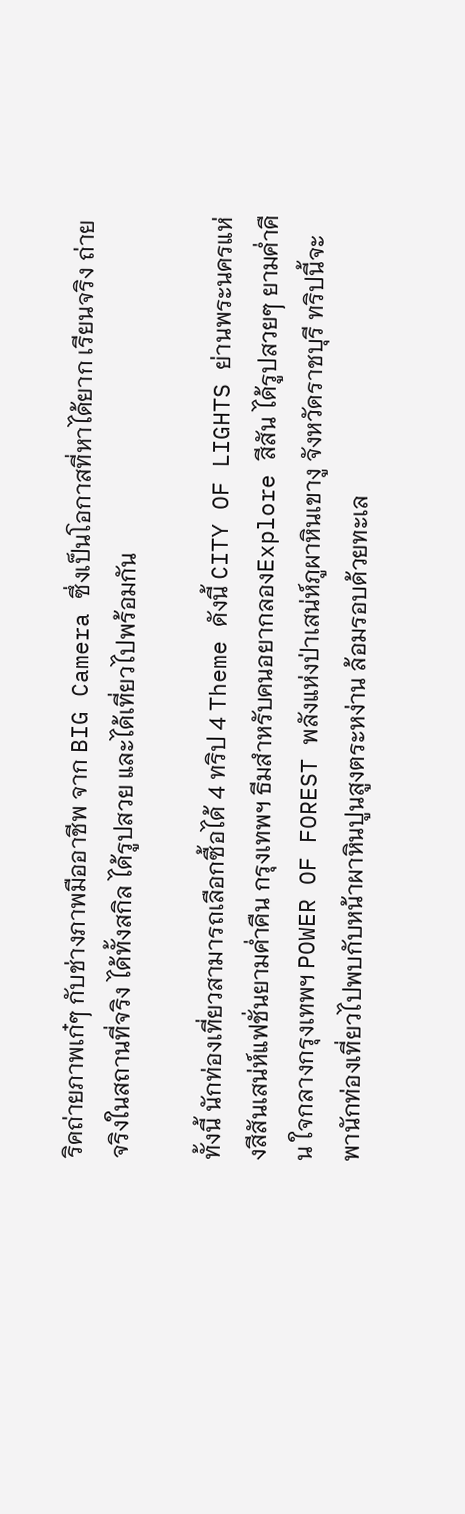ริคถ่ายภาพเก๋ๆ กับช่างภาพมืออาชีพ จาก BIG Camera ซึ่งเป็นโอกาสที่หาได้ยาก เรียนจริง ถ่ายจริงในสถานที่จริง ได้ทั้งสกิล ได้รูปสวย และได้เที่ยวไปพร้อมกัน

ทั้งนี้ นักท่องเที่ยวสามารถเลือกซื้อได้ 4 ทริป 4 Theme ดังนี้ CITY OF LIGHTS ย่านพระนครแห่งสีสันเสน่ห์แฟชั่นยามค่ำคืน กรุงเทพฯ ธีมสำหรับคนอยากลองExplore สีสัน ได้รูปสวยๆ ยามค่ำคืน ใจกลางกรุงเทพฯ POWER OF FOREST พลังแห่งป่าเสน่ห์ภูผาหินเขางู จังหวัดราชบุรี ทริปนี้จะพานักท่องเที่ยวไปพบกับหน้าผาหินปูนสูงตระหง่าน ล้อมรอบด้วยทะเล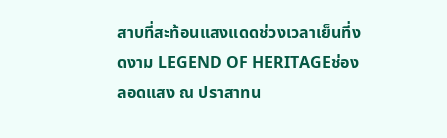สาบที่สะท้อนแสงแดดช่วงเวลาเย็นที่งดงาม LEGEND OF HERITAGEช่องลอดแสง ณ ปราสาทน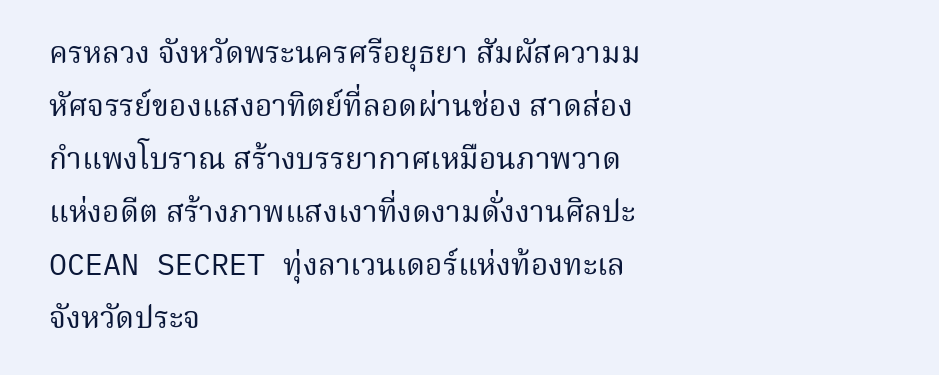ครหลวง จังหวัดพระนครศรีอยุธยา สัมผัสความมหัศจรรย์ของแสงอาทิตย์ที่ลอดผ่านช่อง สาดส่องกำแพงโบราณ สร้างบรรยากาศเหมือนภาพวาดแห่งอดีต สร้างภาพแสงเงาที่งดงามดั่งงานศิลปะ OCEAN SECRET ทุ่งลาเวนเดอร์แห่งท้องทะเล จังหวัดประจ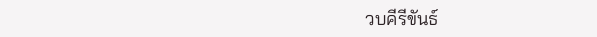วบคีรีขันธ์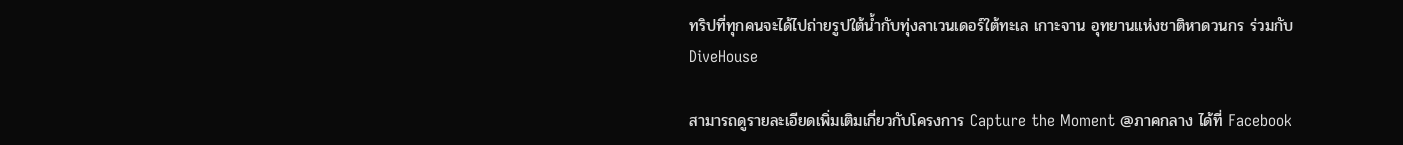ทริปที่ทุกคนจะได้ไปถ่ายรูปใต้น้ำกับทุ่งลาเวนเดอร์ใต้ทะเล เกาะจาน อุทยานแห่งชาติหาดวนกร ร่วมกับ DiveHouse

สามารถดูรายละเอียดเพิ่มเติมเกี่ยวกับโครงการ Capture the Moment @ภาคกลาง ได้ที่ Facebook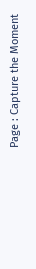Page : Capture the Moment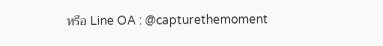หรือ Line OA : @capturethemoment